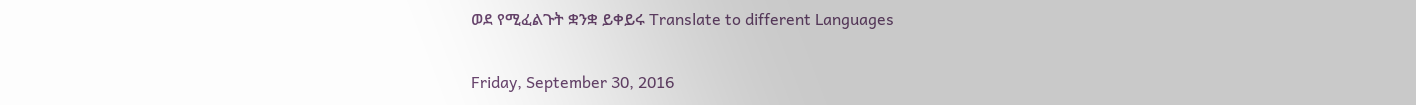ወደ የሚፈልጉት ቋንቋ ይቀይሩ Translate to different Languages

Friday, September 30, 2016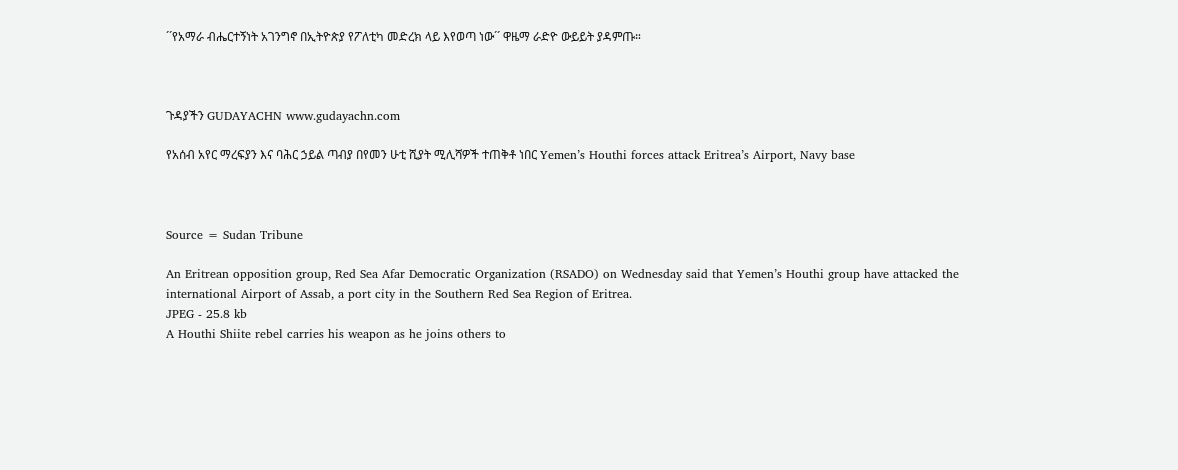´´የአማራ ብሔርተኝነት አገንግኖ በኢትዮጵያ የፖለቲካ መድረክ ላይ እየወጣ ነው´´ ዋዜማ ራድዮ ውይይት ያዳምጡ።



ጉዳያችን GUDAYACHN www.gudayachn.com

የአሰብ አየር ማረፍያን እና ባሕር ኃይል ጣብያ በየመን ሁቲ ሺያት ሚሊሻዎች ተጠቅቶ ነበር Yemen’s Houthi forces attack Eritrea’s Airport, Navy base



Source = Sudan Tribune

An Eritrean opposition group, Red Sea Afar Democratic Organization (RSADO) on Wednesday said that Yemen’s Houthi group have attacked the international Airport of Assab, a port city in the Southern Red Sea Region of Eritrea.
JPEG - 25.8 kb
A Houthi Shiite rebel carries his weapon as he joins others to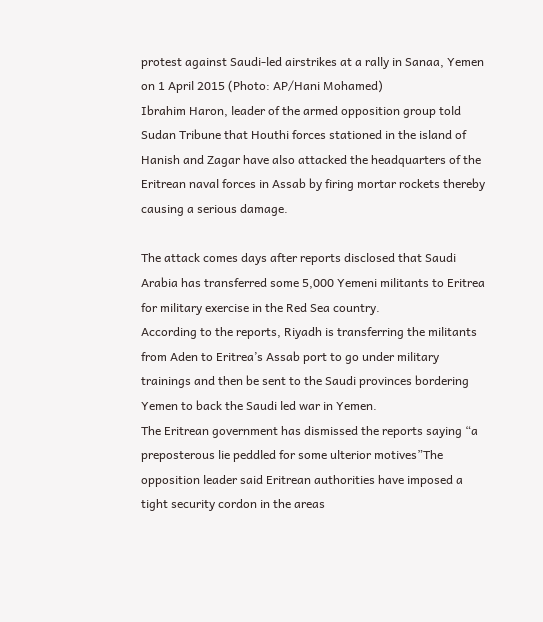protest against Saudi-led airstrikes at a rally in Sanaa, Yemen on 1 April 2015 (Photo: AP/Hani Mohamed)
Ibrahim Haron, leader of the armed opposition group told Sudan Tribune that Houthi forces stationed in the island of Hanish and Zagar have also attacked the headquarters of the Eritrean naval forces in Assab by firing mortar rockets thereby causing a serious damage.

The attack comes days after reports disclosed that Saudi Arabia has transferred some 5,000 Yemeni militants to Eritrea for military exercise in the Red Sea country.
According to the reports, Riyadh is transferring the militants from Aden to Eritrea’s Assab port to go under military trainings and then be sent to the Saudi provinces bordering Yemen to back the Saudi led war in Yemen.
The Eritrean government has dismissed the reports saying “a preposterous lie peddled for some ulterior motives”The opposition leader said Eritrean authorities have imposed a tight security cordon in the areas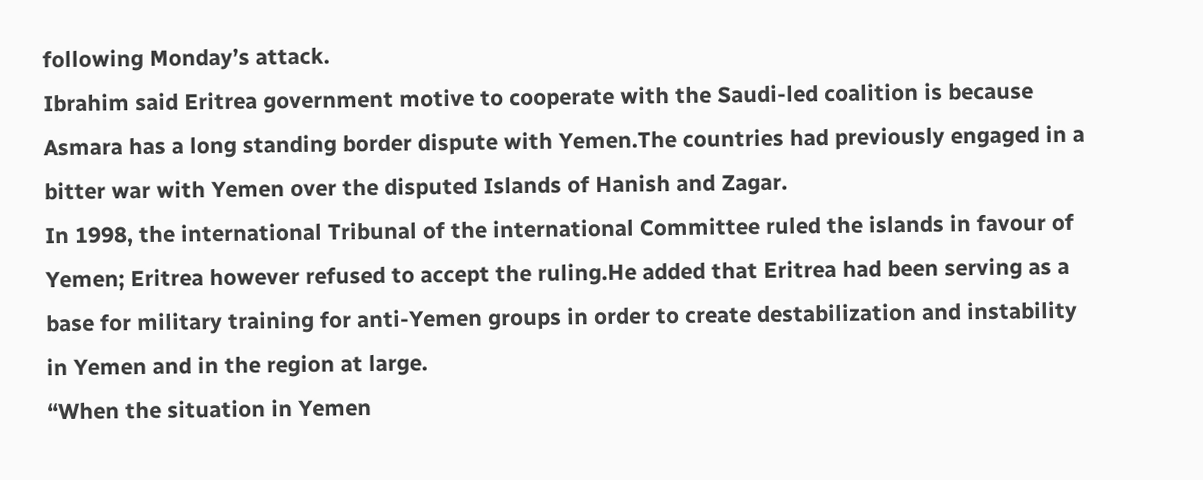following Monday’s attack.
Ibrahim said Eritrea government motive to cooperate with the Saudi-led coalition is because Asmara has a long standing border dispute with Yemen.The countries had previously engaged in a bitter war with Yemen over the disputed Islands of Hanish and Zagar.
In 1998, the international Tribunal of the international Committee ruled the islands in favour of Yemen; Eritrea however refused to accept the ruling.He added that Eritrea had been serving as a base for military training for anti-Yemen groups in order to create destabilization and instability in Yemen and in the region at large.
“When the situation in Yemen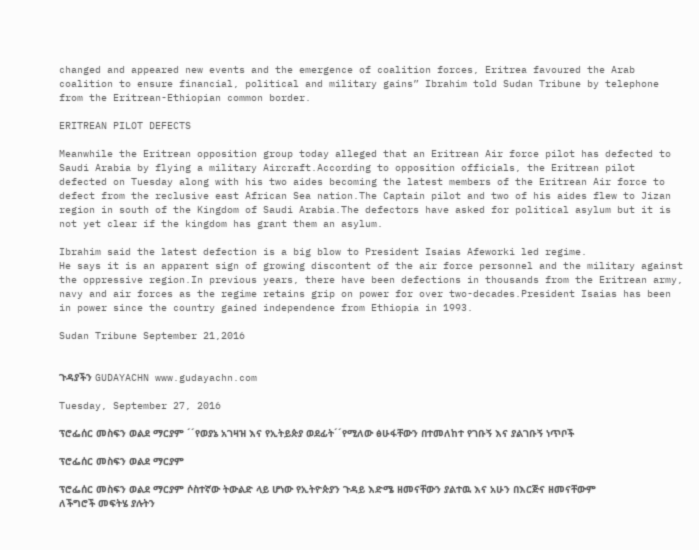changed and appeared new events and the emergence of coalition forces, Eritrea favoured the Arab coalition to ensure financial, political and military gains” Ibrahim told Sudan Tribune by telephone from the Eritrean-Ethiopian common border.

ERITREAN PILOT DEFECTS

Meanwhile the Eritrean opposition group today alleged that an Eritrean Air force pilot has defected to Saudi Arabia by flying a military Aircraft.According to opposition officials, the Eritrean pilot defected on Tuesday along with his two aides becoming the latest members of the Eritrean Air force to defect from the reclusive east African Sea nation.The Captain pilot and two of his aides flew to Jizan region in south of the Kingdom of Saudi Arabia.The defectors have asked for political asylum but it is not yet clear if the kingdom has grant them an asylum.

Ibrahim said the latest defection is a big blow to President Isaias Afeworki led regime.
He says it is an apparent sign of growing discontent of the air force personnel and the military against the oppressive region.In previous years, there have been defections in thousands from the Eritrean army, navy and air forces as the regime retains grip on power for over two-decades.President Isaias has been in power since the country gained independence from Ethiopia in 1993.

Sudan Tribune September 21,2016


ጉዳያችን GUDAYACHN www.gudayachn.com

Tuesday, September 27, 2016

ፕሮፌሰር መስፍን ወልደ ማርያም ´´የወያኔ አገዛዝ እና የኢትይጵያ ወደፊት´´የሚለው ፅሁፋቸውን በተመለከተ የገቡኝ እና ያልገቡኝ ነጥቦች

ፕሮፌሰር መስፍን ወልደ ማርያም

ፕሮፌሰር መስፍን ወልደ ማርያም ሶስተኛው ትውልድ ላይ ሆነው የኢትዮጵያን ጉዳይ እድሜ ዘመናቸውን ያልተዉ እና አሁን በእርጅና ዘመናቸውም ለችግሮች መፍትሄ ያሉትን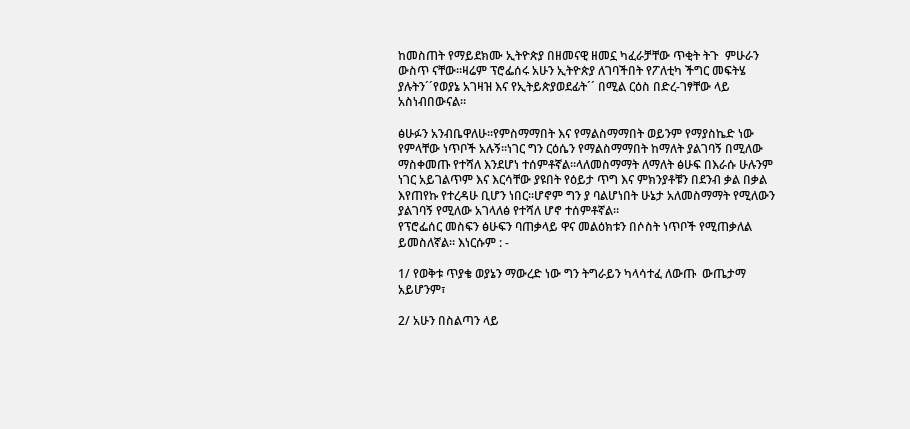ከመስጠት የማይደክሙ ኢትዮጵያ በዘመናዊ ዘመኗ ካፈራቻቸው ጥቂት ትጉ  ምሁራን ውስጥ ናቸው።ዛሬም ፕሮፌሰሩ አሁን ኢትዮጵያ ለገባችበት የፖለቲካ ችግር መፍትሄ ያሉትን´´የወያኔ አገዛዝ እና የኢትይጵያወደፊት´´ በሚል ርዕስ በድረ-ገፃቸው ላይ አስነብበውናል።

ፅሁፉን አንብቤዋለሁ።የምስማማበት እና የማልስማማበት ወይንም የማያስኬድ ነው የምላቸው ነጥቦች አሉኝ።ነገር ግን ርዕሴን የማልስማማበት ከማለት ያልገባኝ በሚለው ማስቀመጡ የተሻለ እንደሆነ ተሰምቶኛል።ላለመስማማት ለማለት ፅሁፍ በእራሱ ሁሉንም ነገር አይገልጥም እና እርሳቸው ያዩበት የዕይታ ጥግ እና ምክንያቶቹን በደንብ ቃል በቃል እየጠየኩ የተረዳሁ ቢሆን ነበር።ሆኖም ግን ያ ባልሆነበት ሁኔታ አለመስማማት የሚለውን ያልገባኝ የሚለው አገላለፅ የተሻለ ሆኖ ተሰምቶኛል።
የፕሮፌሰር መስፍን ፅሁፍን ባጠቃላይ ዋና መልዕክቱን በሶስት ነጥቦች የሚጠቃለል ይመስለኛል። እነርሱም : -

1/ የወቅቱ ጥያቄ ወያኔን ማውረድ ነው ግን ትግራይን ካላሳተፈ ለውጡ  ውጤታማ አይሆንም፣

2/ አሁን በስልጣን ላይ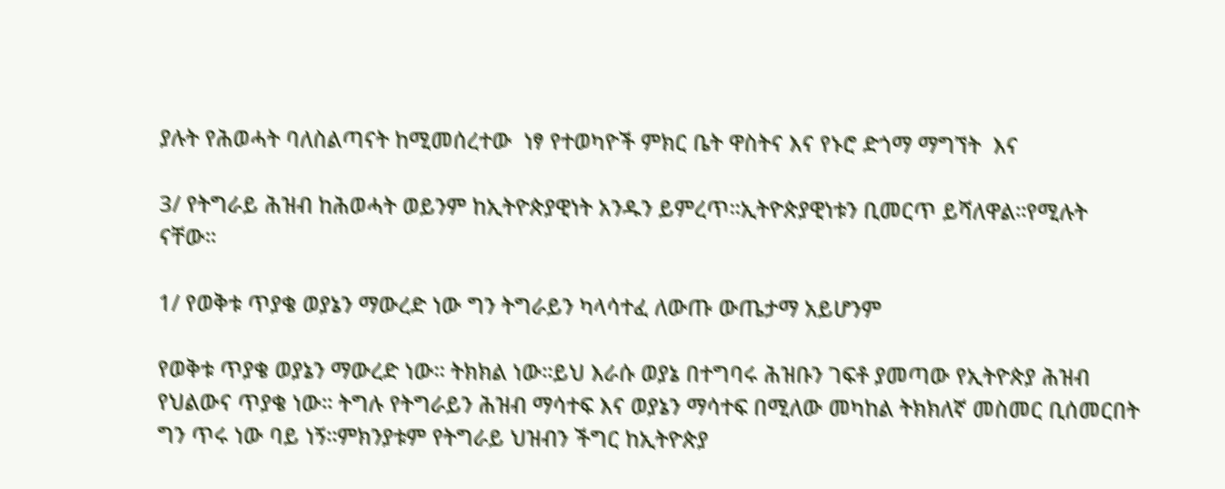ያሉት የሕወሓት ባለስልጣናት ከሚመሰረተው  ነፃ የተወካዮች ምክር ቤት ዋስትና እና የኑሮ ድጎማ ማግኘት  እና

3/ የትግራይ ሕዝብ ከሕወሓት ወይንም ከኢትዮጵያዊነት አንዱን ይምረጥ።ኢትዮጵያዊነቱን ቢመርጥ ይሻለዋል።የሚሉት ናቸው።

1/ የወቅቱ ጥያቄ ወያኔን ማውረድ ነው ግን ትግራይን ካላሳተፈ ለውጡ ውጤታማ አይሆንም

የወቅቱ ጥያቄ ወያኔን ማውረድ ነው። ትክክል ነው።ይህ እራሱ ወያኔ በተግባሩ ሕዝቡን ገፍቶ ያመጣው የኢትዮጵያ ሕዝብ የህልውና ጥያቄ ነው። ትግሉ የትግራይን ሕዝብ ማሳተፍ እና ወያኔን ማሳተፍ በሚለው መካከል ትክክለኛ መስመር ቢሰመርበት ግን ጥሩ ነው ባይ ነኝ።ምክንያቱም የትግራይ ህዝብን ችግር ከኢትዮጵያ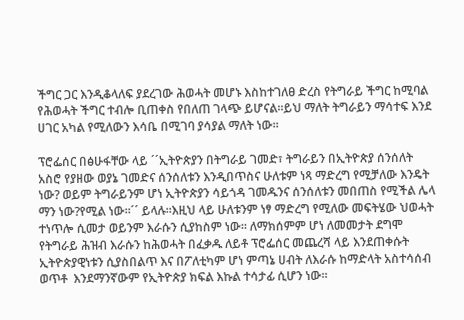ችግር ጋር እንዲቆላለፍ ያደረገው ሕወሓት መሆኑ እስከተገለፀ ድረስ የትግራይ ችግር ከሚባል የሕወሓት ችግር ተብሎ ቢጠቀስ የበለጠ ገላጭ ይሆናል።ይህ ማለት ትግራይን ማሳተፍ እንደ ሀገር አካል የሚለውን እሳቤ በሚገባ ያሳያል ማለት ነው።

ፕሮፌሰር በፅሁፋቸው ላይ ´´ኢትዮጵያን በትግራይ ገመድ፣ ትግራይን በኢትዮጵያ ሰንሰለት አስሮ የያዘው ወያኔ ገመድና ሰንሰለቱን እንዲበጥስና ሁለቱም ነጻ ማድረግ የሚቻለው እንዴት ነው? ወይም ትግራይንም ሆነ ኢትዮጵያን ሳይጎዳ ገመዱንና ሰንሰለቱን መበጠስ የሚችል ሌላ ማን ነው?የሚል ነው፡፡´´ ይላሉ።እዚህ ላይ ሁለቱንም ነፃ ማድረግ የሚለው መፍትሄው ህወሓት ተነጥሎ ሲመታ ወይንም እራሱን ሲያከስም ነው። ለማክሰምም ሆነ ለመመታት ደግሞ የትግራይ ሕዝብ እራሱን ከሕወሓት በፈቃዱ ለይቶ ፕሮፌሰር መጨረሻ ላይ እንደጠቀሱት ኢትዮጵያዊነቱን ሲያስበልጥ እና በፖለቲካም ሆነ ምጣኔ ሀብት ለእራሱ ከማድላት አስተሳሰብ ወጥቶ  እንደማንኛውም የኢትዮጵያ ክፍል እኩል ተሳታፊ ሲሆን ነው።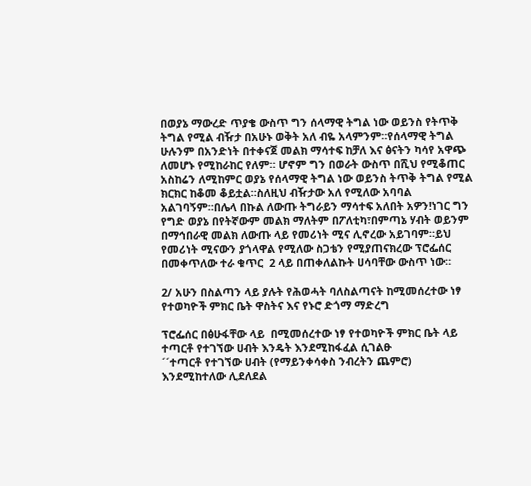በወያኔ ማውረድ ጥያቄ ውስጥ ግን ሰላማዊ ትግል ነው ወይንስ የትጥቅ ትግል የሚል ብዥታ በአሁኑ ወቅት አለ ብዬ አላምንም።የሰላማዊ ትግል ሁሉንም በአንድነት በተቀናጀ መልክ ማሳተፍ ከቻለ እና ፅናትን ካሳየ አዋጭ ለመሆኑ የሚከራከር የለም። ሆኖም ግን በወራት ውስጥ በሺህ የሚቆጠር አስከሬን ለሚከምር ወያኔ የሰላማዊ ትግል ነው ወይንስ ትጥቅ ትግል የሚል ክርክር ከቆመ ቆይቷል።ስለዚህ ብዥታው አለ የሚለው አባባል አልገባኝም።በሌላ በኩል ለውጡ ትግራይን ማሳተፍ አለበት አዎን!ነገር ግን የግድ ወያኔ በየትኛውም መልክ ማለትም በፖለቲካ፣በምጣኔ ሃብት ወይንም በማኅበራዊ መልክ ለውጡ ላይ የመሪነት ሚና ሊኖረው አይገባም።ይህ የመሪነት ሚናውን ያጎላዋል የሚለው ስጋቴን የሚያጠናክረው ፕሮፌሰር በመቀጥለው ተራ ቁጥር  2 ላይ በጠቀለልኩት ሀሳባቸው ውስጥ ነው።

2/ አሁን በስልጣን ላይ ያሉት የሕወሓት ባለስልጣናት ከሚመሰረተው ነፃ የተወካዮች ምክር ቤት ዋስትና እና የኑሮ ድጎማ ማድረግ

ፕሮፌሰር በፅሁፋቸው ላይ  በሚመሰረተው ነፃ የተወካዮች ምክር ቤት ላይ ተጣርቶ የተገኘው ሀብት እንዴት እንደሚከፋፈል ሲገልፁ
´´ተጣርቶ የተገኘው ሀብት (የማይንቀሳቀስ ንብረትን ጨምሮ) እንደሚከተለው ሊደለደል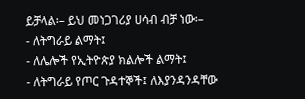ይቻላል፡– ይህ መነጋገሪያ ሀሳብ ብቻ ነው፡–
- ለትግራይ ልማት፤
- ለሌሎች የኢትዮጵያ ክልሎች ልማት፤
- ለትግራይ የጦር ጉዳተኞች፤ ለእያንዳንዳቸው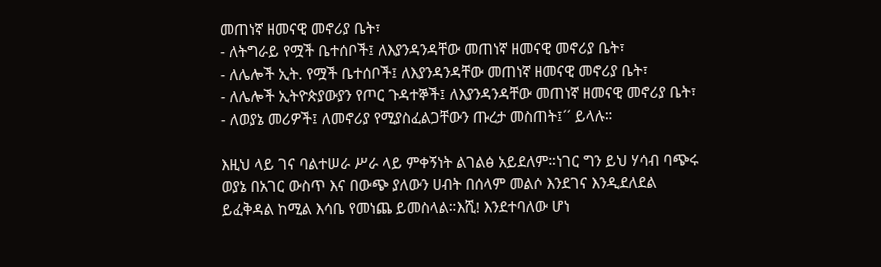መጠነኛ ዘመናዊ መኖሪያ ቤት፣
- ለትግራይ የሟች ቤተሰቦች፤ ለእያንዳንዳቸው መጠነኛ ዘመናዊ መኖሪያ ቤት፣
- ለሌሎች ኢት. የሟች ቤተሰቦች፤ ለእያንዳንዳቸው መጠነኛ ዘመናዊ መኖሪያ ቤት፣
- ለሌሎች ኢትዮጵያውያን የጦር ጉዳተኞች፤ ለእያንዳንዳቸው መጠነኛ ዘመናዊ መኖሪያ ቤት፣
- ለወያኔ መሪዎች፤ ለመኖሪያ የሚያስፈልጋቸውን ጡረታ መስጠት፤´´ ይላሉ።

እዚህ ላይ ገና ባልተሠራ ሥራ ላይ ምቀኝነት ልገልፅ አይደለም።ነገር ግን ይህ ሃሳብ ባጭሩ ወያኔ በአገር ውስጥ እና በውጭ ያለውን ሀብት በሰላም መልሶ እንደገና እንዲደለደል ይፈቅዳል ከሚል እሳቤ የመነጨ ይመስላል።እሺ! እንደተባለው ሆነ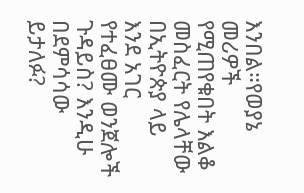እንበል።የወያኔ መሪዎች የሚጠየቁበት እልቆ መስፈርት የሌላቸው በኢትዮጵያ ላይ እንደ አገር የተፈፀሙ ወንጀሎች ጉዳይስ? እንዲሁ በደምሳሳው ይታለፉ?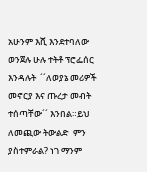አሁንም እሺ እንደተባለው ወንጀሉ ሁሉ ተትቶ ፕሮፌሰር እንዳሉት  ´´ለወያኔ መሪዎች መኖርያ እና ጡረታ መብት ተሰጣቸው´´ እንበል።ይህ ለመጪው ትውልድ  ምን ያስተምራል? ነገ ማንም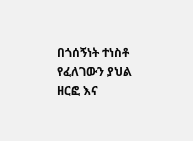በጎሰኝነት ተነስቶ የፈለገውን ያህል ዘርፎ እና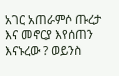አገር አጠራምሶ ጡረታ እና መኖርያ እየሰጠን እናኑረው ? ወይንስ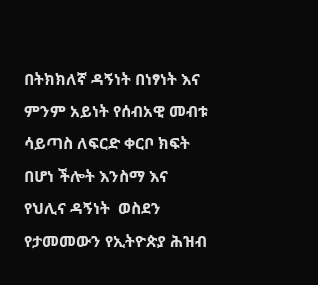በትክክለኛ ዳኝነት በነፃነት እና ምንም አይነት የሰብአዊ መብቱ ሳይጣስ ለፍርድ ቀርቦ ክፍት በሆነ ችሎት እንስማ እና የህሊና ዳኝነት  ወስደን የታመመውን የኢትዮጵያ ሕዝብ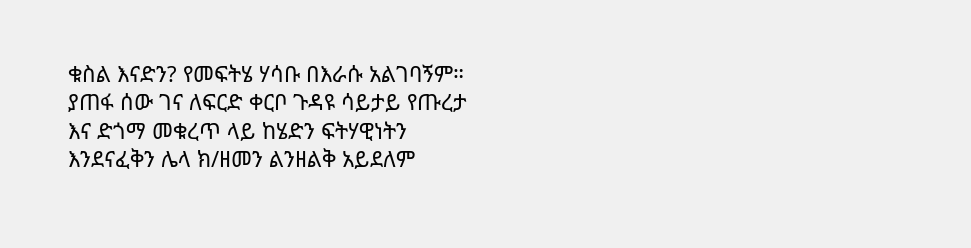ቁስል እናድን? የመፍትሄ ሃሳቡ በእራሱ አልገባኝም። ያጠፋ ሰው ገና ለፍርድ ቀርቦ ጉዳዩ ሳይታይ የጡረታ እና ድጎማ መቁረጥ ላይ ከሄድን ፍትሃዊነትን እንደናፈቅን ሌላ ክ/ዘመን ልንዘልቅ አይደለም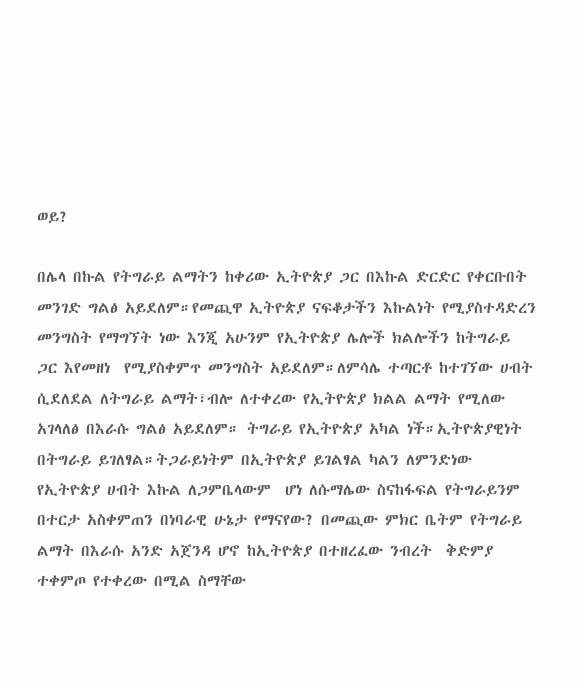ወይ?

በሌላ በኩል የትግራይ ልማትን ከቀሪው ኢትዮጵያ ጋር በእኩል ድርድር የቀርቡበት መንገድ ግልፅ አይደለም።የመጪዋ ኢትዮጵያ ናፍቆታችን እኩልነት የሚያስተዳድረን መንግስት የማግኘት ነው እንጂ አሁንም የኢትዮጵያ ሌሎች ክልሎችን ከትግራይ ጋር እየመዘነ  የሚያስቀምጥ መንግስት አይደለም።ለምሳሌ ተጣርቶ ከተገኘው ሀብት ሲደለደል ለትግራይ ልማት፣ብሎ ለተቀረው የኢትዮጵያ ክልል ልማት የሚለው አገላለፅ በእራሱ ግልፅ አይደለም። ትግራይ የኢትዮጵያ አካል ነች።ኢትዮጵያዊነት በትግራይ ይገለፃል።ትጋራይነትም በኢትዮጵያ ይገልፃል ካልን ለምንድነው የኢትዮጵያ ሀብት እኩል ለጋምቤላውም  ሆነ ለሱማሌው ስናከፋፍል የትግራይንም በተርታ አስቀምጠን በነባራዊ ሁኔታ የማናየው? በመጪው ምክር ቤትም የትግራይ ልማት በእራሱ አንድ አጀንዳ ሆኖ ከኢትዮጵያ በተዘረፈው ንብረት  ቅድምያ ተቀምጦ የተቀረው በሚል ስማቸው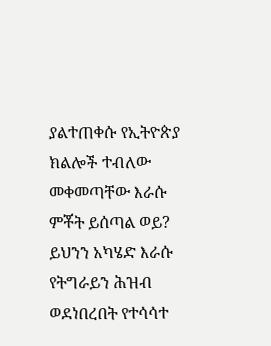ያልተጠቀሱ የኢትዮጵያ ክልሎች ተብለው መቀመጣቸው እራሱ ምቾት ይሰጣል ወይ? ይህንን አካሄድ እራሱ የትግራይን ሕዝብ ወደነበረበት የተሳሳተ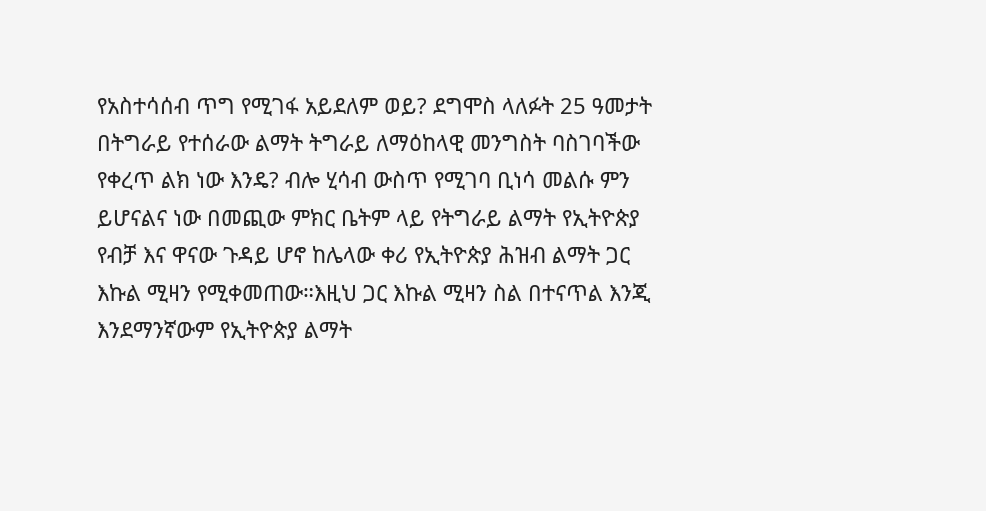የአስተሳሰብ ጥግ የሚገፋ አይደለም ወይ? ደግሞስ ላለፉት 25 ዓመታት በትግራይ የተሰራው ልማት ትግራይ ለማዕከላዊ መንግስት ባስገባችው የቀረጥ ልክ ነው እንዴ? ብሎ ሂሳብ ውስጥ የሚገባ ቢነሳ መልሱ ምን ይሆናልና ነው በመጪው ምክር ቤትም ላይ የትግራይ ልማት የኢትዮጵያ የብቻ እና ዋናው ጉዳይ ሆኖ ከሌላው ቀሪ የኢትዮጵያ ሕዝብ ልማት ጋር እኩል ሚዛን የሚቀመጠው።እዚህ ጋር እኩል ሚዛን ስል በተናጥል እንጂ እንደማንኛውም የኢትዮጵያ ልማት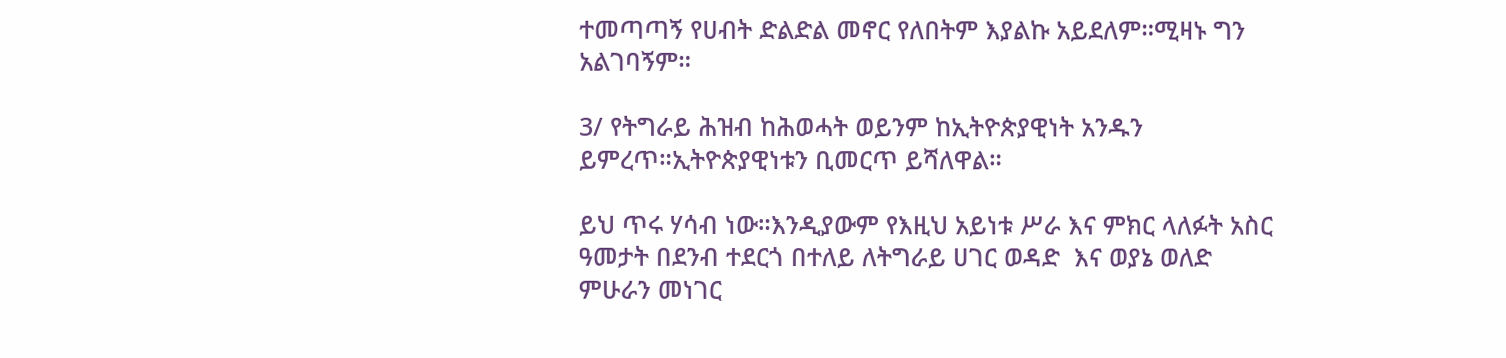ተመጣጣኝ የሀብት ድልድል መኖር የለበትም እያልኩ አይደለም።ሚዛኑ ግን  አልገባኝም።

3/ የትግራይ ሕዝብ ከሕወሓት ወይንም ከኢትዮጵያዊነት አንዱን ይምረጥ።ኢትዮጵያዊነቱን ቢመርጥ ይሻለዋል።

ይህ ጥሩ ሃሳብ ነው።እንዲያውም የእዚህ አይነቱ ሥራ እና ምክር ላለፉት አስር ዓመታት በደንብ ተደርጎ በተለይ ለትግራይ ሀገር ወዳድ  እና ወያኔ ወለድ ምሁራን መነገር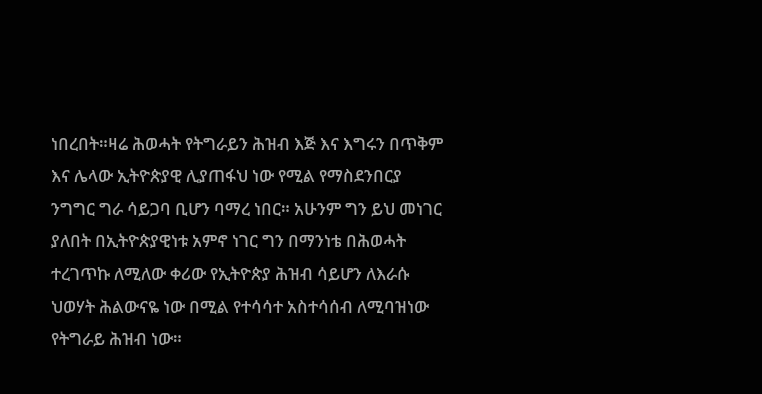ነበረበት።ዛሬ ሕወሓት የትግራይን ሕዝብ እጅ እና እግሩን በጥቅም እና ሌላው ኢትዮጵያዊ ሊያጠፋህ ነው የሚል የማስደንበርያ  ንግግር ግራ ሳይጋባ ቢሆን ባማረ ነበር። አሁንም ግን ይህ መነገር ያለበት በኢትዮጵያዊነቱ አምኖ ነገር ግን በማንነቴ በሕወሓት ተረገጥኩ ለሚለው ቀሪው የኢትዮጵያ ሕዝብ ሳይሆን ለእራሱ ህወሃት ሕልውናዬ ነው በሚል የተሳሳተ አስተሳሰብ ለሚባዝነው  የትግራይ ሕዝብ ነው።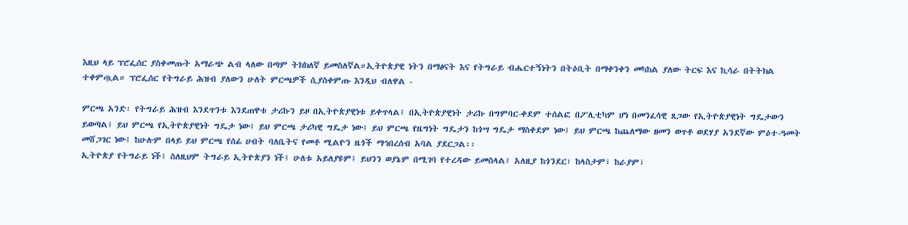እዚህ ላይ ፕሮፌሰር ያስቀመጡት አማራጭ ልብ ላለው በጣም ትክክለኛ ይመስለኛል።ኢትዮጵያዊ ነትን በማፅናት እና የትግራይ ብሔርተኝነትን በትዕቢት በማቀንቀን መካከል ያለው ትርፍ እና ኪሳራ በትትክል ተቀምጧል። ፕሮፌሰር የትግራይ ሕዝብ ያለውን ሁለት ምርጫዎች ሲያስቀምጡ እንዲህ ብለዋል -

ምርጫ አንድ፡ የትግራይ ሕዝብ እንደጥንቱ እንደጠዋቱ ታሪኩን ይዞ በኢትዮጵያዊነቱ ይቀጥላል፤ በኢትዮጵያዊነት ታሪኩ በግምባር-ቀደም ተሰልፎ በፖሊቲካም ሆነ በመንፈሳዊ ጸጋው የኢትዮጵያዊነት ግዴታውን ይወጣል፤ ይህ ምርጫ የኢትዮጵያዊነት ግዴታ ነው፤ ይህ ምርጫ ታሪካዊ ግዴታ ነው፤ ይህ ምርጫ የዜግነት ግዴታን ከጎሣ ግዴታ ማስቀደም ነው፤ ይህ ምርጫ ከጨለማው ዘመን ወጥቶ ወደሃያ አንደኛው ምዕተ-ዓመት መሸጋገር ነው፤ ከሁሉም በላይ ይህ ምርጫ የሰፊ ሀብት ባለቤትና የመቶ ሚልዮን ዜጎች ማኅበረሰብ አባል ያደርጋል፡፡
ኢትዮጵያ የትግራይ ነች፤ ስለዚህም ትግራይ ኢትዮጵያን ነች፤ ሁለቱ አይለያዩም፤ ይህንን ወያኔም በሚገባ የተረዳው ይመስላል፤ አለዚያ ከጎንደር፣ ከላስታም፣ ከራያም፣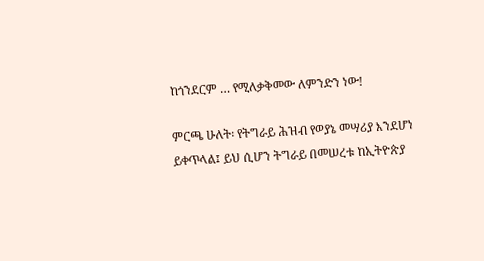ከጎንደርም … የሚለቃቅመው ለምንድን ነው!

ምርጫ ሁለት፡ የትግራይ ሕዝብ የወያኔ መሣሪያ እንደሆነ ይቀጥላል፤ ይህ ሲሆን ትግራይ በመሠረቱ ከኢትዮጵያ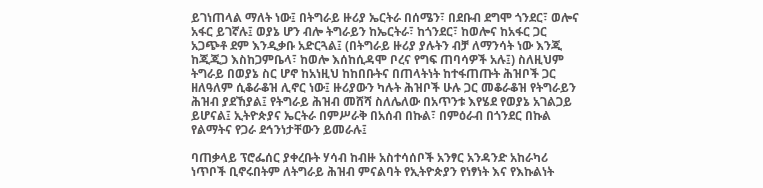ይገነጠላል ማለት ነው፤ በትግራይ ዙሪያ ኤርትራ በሰሜን፣ በደቡብ ደግሞ ጎንደር፣ ወሎና አፋር ይገኛሉ፤ ወያኔ ሆን ብሎ ትግራይን ከኤርትራ፣ ከጎንደር፣ ከወሎና ከአፋር ጋር አጋጭቶ ደም እንዲቃቡ አድርጓል፤ (በትግራይ ዙሪያ ያሉትን ብቻ ለማንሳት ነው እንጂ ከጂጂጋ እስከጋምቤላ፣ ከወሎ እሰከሲዳሞ ቦረና የግፍ ጠባሳዎች አሉ፤) ስለዚህም ትግራይ በወያኔ ስር ሆኖ ከአነዚህ ከከበቡትና በጠላትነት ከተፋጠጡት ሕዝቦች ጋር ዘለዓለም ሲቆራቆዝ ሊኖር ነው፤ ዙሪያውን ካሉት ሕዝቦች ሁሉ ጋር መቆራቆዝ የትግራይን ሕዝብ ያደኸያል፤ የትግራይ ሕዝብ መሸሻ ስለሌለው በአጥንቱ እየሄደ የወያኔ አገልጋይ ይሆናል፤ ኢትዮጵያና ኤርትራ በምሥራቅ በአሰብ በኩል፣ በምዕራብ በጎንደር በኩል የልማትና የጋራ ደኅንነታቸውን ይመራሉ፤

ባጠቃላይ ፕሮፌሰር ያቀረቡት ሃሳብ ከብዙ አስተሳሰቦች አንፃር አንዳንድ አከራካሪ ነጥቦች ቢኖሩበትም ለትግራይ ሕዝብ ምናልባት የኢትዮጵያን የነፃነት እና የእኩልነት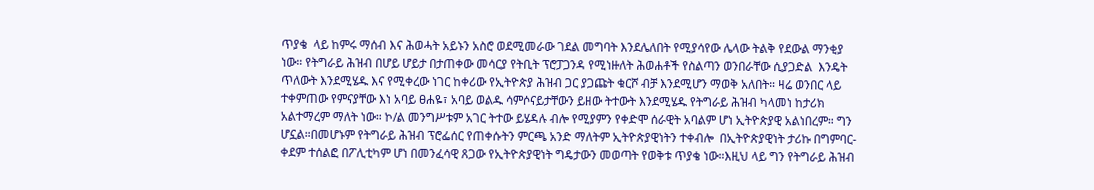ጥያቄ  ላይ ከምሩ ማሰብ እና ሕወሓት አይኑን አስሮ ወደሚመራው ገደል መግባት እንደሌለበት የሚያሳየው ሌላው ትልቅ የደውል ማንቂያ ነው። የትግራይ ሕዝብ በሆይ ሆይታ በታጠቀው መሳርያ የትቢት ፕሮፓጋንዳ የሚነዙለት ሕወሐቶች የስልጣን ወንበራቸው ሲያጋድል  እንዴት ጥለውት እንደሚሄዱ እና የሚቀረው ነገር ከቀሪው የኢትዮጵያ ሕዝብ ጋር ያጋጩት ቁርሾ ብቻ እንደሚሆን ማወቅ አለበት። ዛሬ ወንበር ላይ ተቀምጠው የምናያቸው እነ አባይ ፀሐዬ፣ አባይ ወልዱ ሳምሶናይታቸውን ይዘው ትተውት እንደሚሄዱ የትግራይ ሕዝብ ካላመነ ከታሪክ አልተማረም ማለት ነው። ኮ/ል መንግሥቱም አገር ትተው ይሄዳሉ ብሎ የሚያምን የቀድሞ ሰራዊት አባልም ሆነ ኢትዮጵያዊ አልነበረም። ግን ሆኗል።በመሆኑም የትግራይ ሕዝብ ፕሮፌሰር የጠቀሱትን ምርጫ አንድ ማለትም ኢትዮጵያዊነትን ተቀብሎ  በኢትዮጵያዊነት ታሪኩ በግምባር-ቀደም ተሰልፎ በፖሊቲካም ሆነ በመንፈሳዊ ጸጋው የኢትዮጵያዊነት ግዴታውን መወጣት የወቅቱ ጥያቄ ነው።እዚህ ላይ ግን የትግራይ ሕዝብ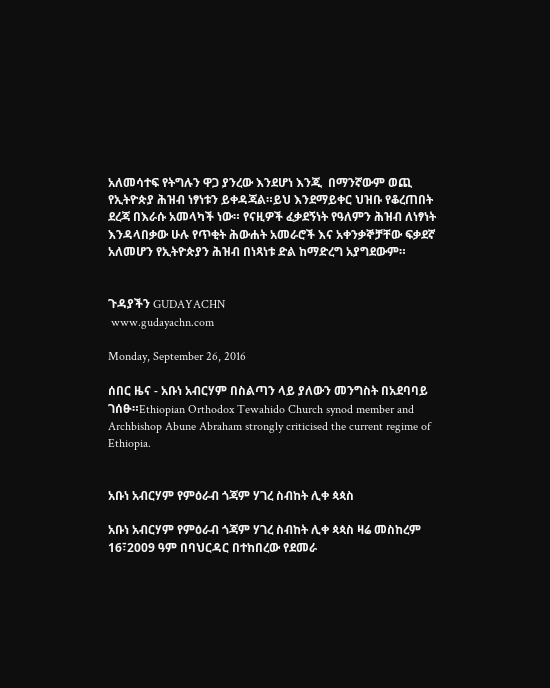አለመሳተፍ የትግሉን ዋጋ ያንረው እንደሆነ እንጂ  በማንኛውም ወጪ የኢትዮጵያ ሕዝብ ነፃነቱን ይቀዳጃል።ይህ እንደማይቀር ህዝቡ የቆረጠበት ደረጃ በእራሱ አመላካች ነው። የናዚዎች ፈቃደኝነት የዓለምን ሕዝብ ለነፃነት እንዳላበቃው ሁሉ የጥቂት ሕውሐት አመራሮች እና አቀንቃኞቻቸው ፍቃደኛ አለመሆን የኢትዮጵያን ሕዝብ በነጻነቱ ድል ከማድረግ አያግደውም።


ጉዳያችን GUDAYACHN
 www.gudayachn.com

Monday, September 26, 2016

ሰበር ዜና - አቡነ አብርሃም በስልጣን ላይ ያለውን መንግስት በአደባባይ ገሰፁ።Ethiopian Orthodox Tewahido Church synod member and Archbishop Abune Abraham strongly criticised the current regime of Ethiopia.


አቡነ አብርሃም የምዕራብ ጎጃም ሃገረ ስብከት ሊቀ ጳጳስ

አቡነ አብርሃም የምዕራብ ጎጃም ሃገረ ስብከት ሊቀ ጳጳስ ዛሬ መስከረም 16፣2009 ዓም በባህርዳር በተከበረው የደመራ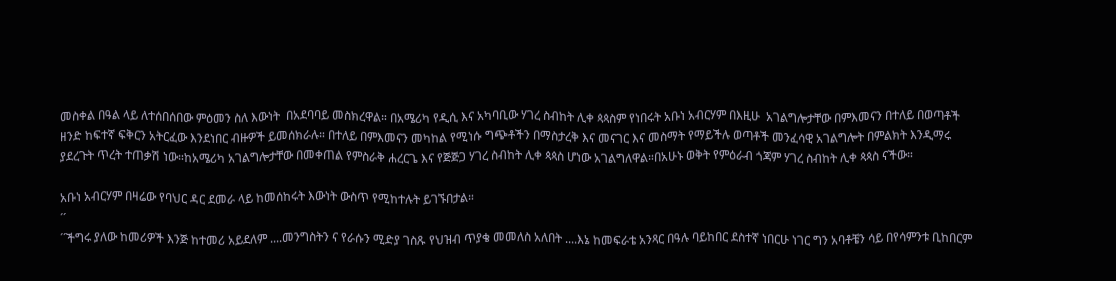መስቀል በዓል ላይ ለተሰበሰበው ምዕመን ስለ እውነት  በአደባባይ መስክረዋል። በአሜሪካ የዲሲ እና አካባቢው ሃገረ ስብከት ሊቀ ጳጳስም የነበሩት አቡነ አብርሃም በእዚሁ  አገልግሎታቸው በምእመናን በተለይ በወጣቶች ዘንድ ከፍተኛ ፍቅርን አትርፈው እንደነበር ብዙዎች ይመሰክራሉ። በተለይ በምእመናን መካከል የሚነሱ ግጭቶችን በማስታረቅ እና መናገር እና መስማት የማይችሉ ወጣቶች መንፈሳዊ አገልግሎት በምልክት እንዲማሩ ያደረጉት ጥረት ተጠቃሽ ነው።ከአሜሪካ አገልግሎታቸው በመቀጠል የምስራቅ ሐረርጌ እና የጅጅጋ ሃገረ ስብከት ሊቀ ጳጳስ ሆነው አገልግለዋል።በአሁኑ ወቅት የምዕራብ ጎጃም ሃገረ ስብከት ሊቀ ጳጳስ ናችው።

አቡነ አብርሃም በዛሬው የባህር ዳር ደመራ ላይ ከመሰከሩት እውነት ውስጥ የሚከተሉት ይገኙበታል።
´´
´´ችግሩ ያለው ከመሪዎች እንጅ ከተመሪ አይደለም ....መንግስትን ና የራሱን ሚድያ ገስጹ የህዝብ ጥያቄ መመለስ አለበት ....እኔ ከመፍራቴ አንጻር በዓሉ ባይከበር ደስተኛ ነበርሁ ነገር ግን አባቶቼን ሳይ በየሳምንቱ ቢከበርም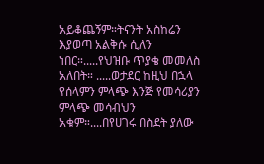አይቆጨኝም።ትናንት አስከሬን እያወጣ አልቅሱ ሲለን ነበር።.....የህዝቡ ጥያቄ መመለስ አለበት። .....ወታደር ከዚህ በኋላ የሰላምን ምላጭ እንጅ የመሳሪያን ምላጭ መሳብህን አቁም።....በየሀገሩ በስደት ያለው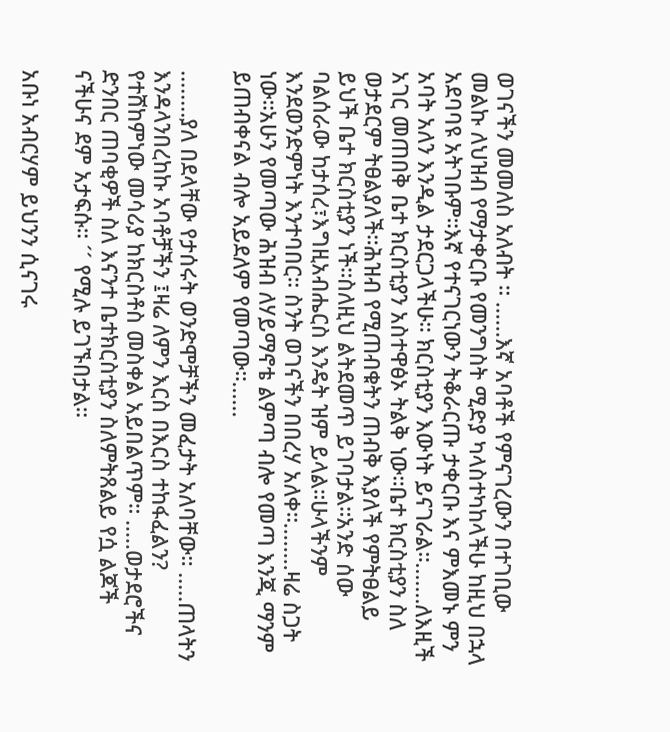ወገናችን መመለስ አለብት ። ......እኛ አባቶች የምናገረውን በተገቢው መልኩ ለህዝብ የማታቀርቡ የመንግስት ሚድያ ካላስተካከላችሁ ከዚህ በኋላ አደባባዩ አትገቡም።እኛ የተናገርነውን ትቆራርጡ ታቀርቡ እና ምእመኑ ምን አባት አለን እንዲል ታደርጋላችሁ። ክርስቲያን እውነት ይናገራል።.......ለእዚች አገር መጠበቅ ቤተ ክርስቲያን አስተዋፅኦ ትልቅ ነው።ቤተ ክርስቲያን ስለ ወታደርም ትፀልያለች።ሕዝብ የሚጠብቁትን ጠብቅ እያለች የምትፀልይ ይህች ቤተ ክርስቲያን ነች።ስለዚህ ልትደመጥ ይገባታል።አንድ ሰው ባልሰራው ከታሰረ፣እግዚአብሔርስ እንዴት ዝም ይላል።ሁላችንም እንደወንድምነት እንተባበር። ስንት ወገናችን በበረሃ አለቀ።........ዛሬ ስጋት ነው።አሁን የመጣው ሕዝብ ለሃይማኖቴ ልምጣ ብሎ የመጣ እንጂ ማንም ይጠብቀናል ብሎ አይደለም የመጣው።......

........ያለ በደላቸው የታሰሩት ወንድሞቻችን መፈታት አለባቸው። .....ጠላትን እንዳላንበረከኩ አባቶቻችን ፤ዛሬ ለምን እርስ በእርስ ተከፋፈልን? የተሸከምነው መሳሪያ ከክርስቶስ መስቀል አይበልጥም። .....ወታደሮችና ድንበር ጠባቂዎች ስለ እናንተ ቤተክርስቲያን ስለምትጸልይ የሷ ልጆች ናችሁና ደም አታፍሱ። ´´ የሚሉ ይገኙበታል።

አቡነ አብርሃም ይህንን ሲናገሩ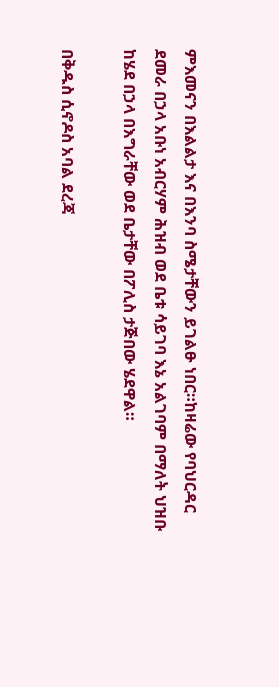ምእመናን በእልልታ እና በእንባ ስሜታቸውን ይገልፁ ነበር።ከዛሬው የባህርዳር ደመራ በኃላ አቡነ አብርሃም ሕዝብ ወደ ቤቱ ሳይገባ እኔ አልገባም በማለት ህዝቡ ከሄደ በኃላ በእግራቸው ወደ ቤታቸው በፖሊስ ታጅበው ሄደዋል።

በቅዱስ ሲኖዶስ አባል ደረጃ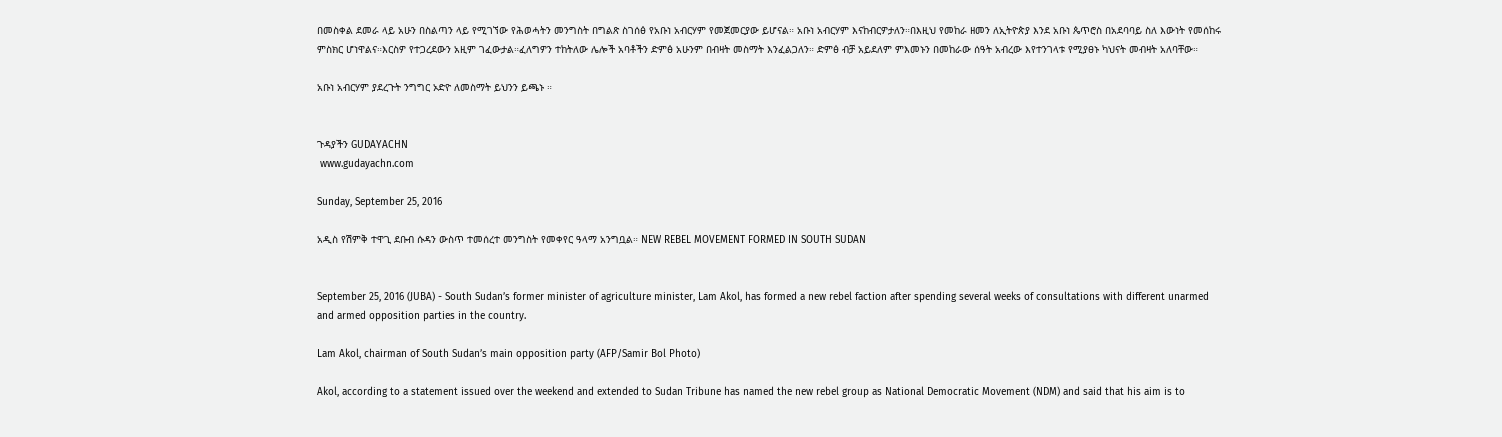በመስቀል ደመራ ላይ አሁን በስልጣን ላይ የሚገኘው የሕወሓትን መንግስት በግልጽ ስገሰፅ የአቡነ አብርሃም የመጀመርያው ይሆናል። አቡነ አብርሃም እናከብርዎታለን።በእዚህ የመከራ ዘመን ለኢትዮጵያ እንደ አቡነ ጴጥሮስ በአደባባይ ስለ እውነት የመሰከሩ ምስክር ሆነዋልና።እርስዎ የተጋረደውን አዚም ገፈውታል።ፈለግዎን ተከትለው ሌሎች አባቶችን ድምፅ አሁንም በብዛት መስማት እንፈልጋለን። ድምፅ ብቻ አይደለም ምእመኑን በመከራው ሰዓት አብረው እየተንገላቱ የሚያፀኑ ካህናት መብዛት አለባቸው።

አቡነ አብርሃም ያደረጉት ንግግር ኦድዮ ለመስማት ይህንን ይጫኑ ።


ጉዳያችን GUDAYACHN
 www.gudayachn.com

Sunday, September 25, 2016

አዲስ የሽምቅ ተዋጊ ደቡብ ሱዳን ውስጥ ተመሰረተ መንግስት የመቀየር ዓላማ አንግቧል። NEW REBEL MOVEMENT FORMED IN SOUTH SUDAN


September 25, 2016 (JUBA) - South Sudan’s former minister of agriculture minister, Lam Akol, has formed a new rebel faction after spending several weeks of consultations with different unarmed and armed opposition parties in the country.

Lam Akol, chairman of South Sudan’s main opposition party (AFP/Samir Bol Photo)

Akol, according to a statement issued over the weekend and extended to Sudan Tribune has named the new rebel group as National Democratic Movement (NDM) and said that his aim is to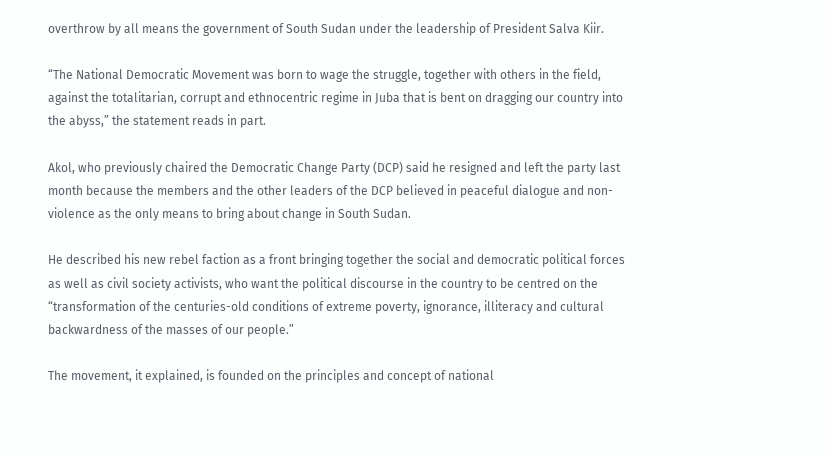overthrow by all means the government of South Sudan under the leadership of President Salva Kiir.

“The National Democratic Movement was born to wage the struggle, together with others in the field, against the totalitarian, corrupt and ethnocentric regime in Juba that is bent on dragging our country into the abyss,” the statement reads in part.

Akol, who previously chaired the Democratic Change Party (DCP) said he resigned and left the party last month because the members and the other leaders of the DCP believed in peaceful dialogue and non-violence as the only means to bring about change in South Sudan.

He described his new rebel faction as a front bringing together the social and democratic political forces as well as civil society activists, who want the political discourse in the country to be centred on the “transformation of the centuries-old conditions of extreme poverty, ignorance, illiteracy and cultural backwardness of the masses of our people.”

The movement, it explained, is founded on the principles and concept of national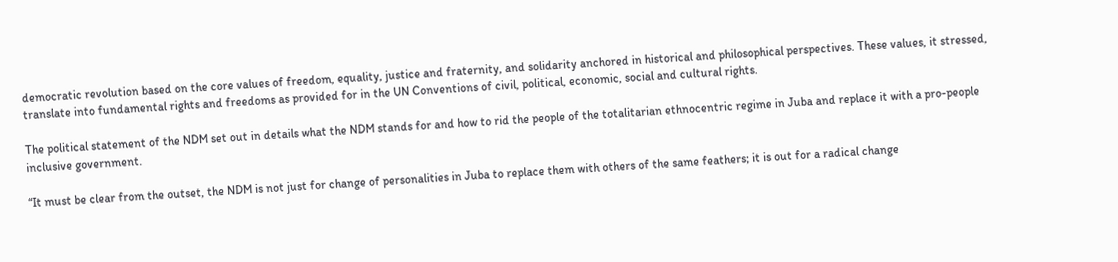democratic revolution based on the core values of freedom, equality, justice and fraternity, and solidarity anchored in historical and philosophical perspectives. These values, it stressed, translate into fundamental rights and freedoms as provided for in the UN Conventions of civil, political, economic, social and cultural rights.

The political statement of the NDM set out in details what the NDM stands for and how to rid the people of the totalitarian ethnocentric regime in Juba and replace it with a pro-people inclusive government.

“It must be clear from the outset, the NDM is not just for change of personalities in Juba to replace them with others of the same feathers; it is out for a radical change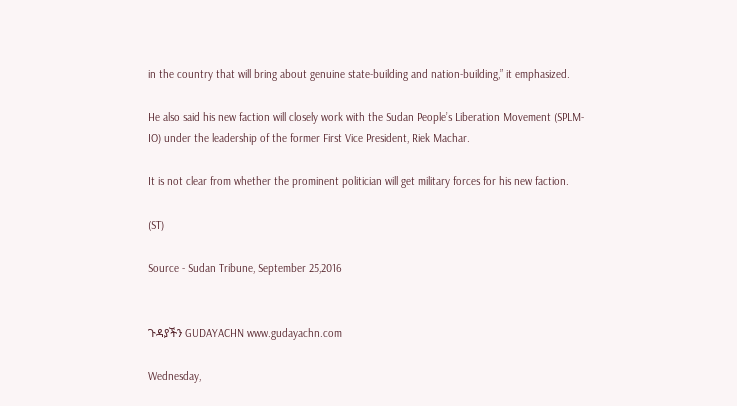in the country that will bring about genuine state-building and nation-building,” it emphasized.

He also said his new faction will closely work with the Sudan People’s Liberation Movement (SPLM-IO) under the leadership of the former First Vice President, Riek Machar.

It is not clear from whether the prominent politician will get military forces for his new faction.

(ST)

Source - Sudan Tribune, September 25,2016


ጉዳያችን GUDAYACHN www.gudayachn.com

Wednesday,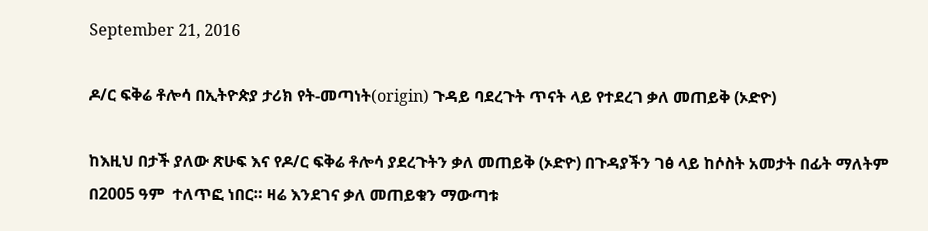September 21, 2016

ዶ/ር ፍቅሬ ቶሎሳ በኢትዮጵያ ታሪክ የት-መጣነት(origin) ጉዳይ ባደረጉት ጥናት ላይ የተደረገ ቃለ መጠይቅ (ኦድዮ)

ከእዚህ በታች ያለው ጽሁፍ እና የዶ/ር ፍቅሬ ቶሎሳ ያደረጉትን ቃለ መጠይቅ (ኦድዮ) በጉዳያችን ገፅ ላይ ከሶስት አመታት በፊት ማለትም በ2005 ዓም  ተለጥፎ ነበር። ዛሬ እንደገና ቃለ መጠይቁን ማውጣቱ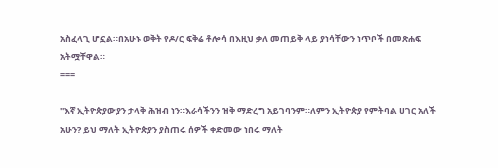አስፈላጊ ሆኗል።በአሁኑ ወቅት የዶ/ር ፍቅሬ ቶሎሳ በእዚህ ቃለ መጠይቅ ላይ ያነሳቸውን ነጥቦች በመጽሐፍ አትሟቸዋል።
===

''እኛ ኢትዮጵያውያን ታላቅ ሕዝብ ነን።እራሳችንን ዝቅ ማድረግ አይገባንም።ለምን ኢትዮጵያ የምትባል ሀገር አለች አሁን? ይህ ማለት ኢትዮጵያን ያስጠሩ ሰዎች ቀድመው ነበሩ ማለት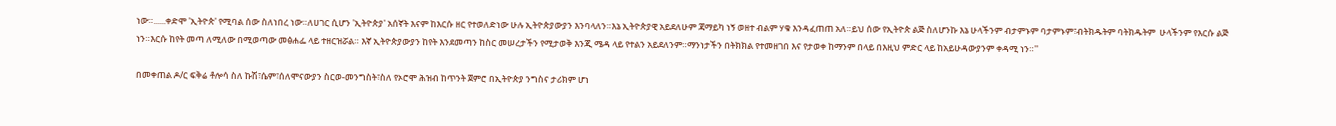ነው።......ቀድሞ 'ኢትዮጵ' የሚባል ሰው ስለነበረ ነው።ለሀገር ሲሆን 'ኢትዮጵያ' አሰኛት እናም ከእርሱ ዘር የተወለድነው ሁሉ ኢትዮጵያውያን እንባላለን።እኔ ኢትዮጵያዊ አይደለሁም ጃማይካ ነኝ ወዘተ ብልም ሃቁ እንዳፈጠጠ አለ።ይህ ሰው የኢትዮጵ ልጅ ስለሆንኩ እኔ ሁላችንም ብታምኑም ባታምኑም፣ብትክዱትም ባትክዱትም  ሁላችንም የእርሱ ልጅ ነን።እርሱ ከየት መጣ ለሚለው በሚወጣው መፅሐፌ ላይ ተዘርዝሯል። እኛ ኢትዮጵያውያን ከየት እንደመጣን ከስር መሠረታችን የሚታወቅ እንጂ ሜዳ ላይ የተልን አይደለንም።ማንነታችን በትክክል የተመዘገበ እና የታወቀ ከማንም በላይ በእዚህ ምድር ላይ ከአይሁዳውያንም ቀዳሚ ነን።''

በመቀጠል ዶ/ር ፍቅሬ ቶሎሳ ስለ ኩሽ፣ሴም፣ሰለሞናውያን ስርወ-መንግስት፣ስለ የኦሮሞ ሕዝብ ከጥንት ጀምሮ በኢትዮጵያ ንግስና ታሪክም ሆነ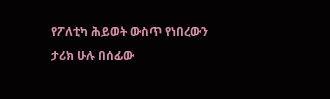የፖለቲካ ሕይወት ውስጥ የነበረውን ታሪክ ሁሉ በሰፊው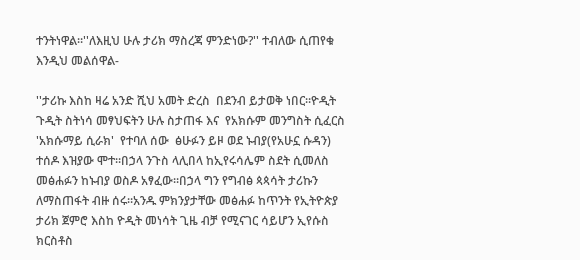ተንትነዋል።''ለእዚህ ሁሉ ታሪክ ማስረጃ ምንድነው?'' ተብለው ሲጠየቁ እንዲህ መልሰዋል-

''ታሪኩ እስከ ዛሬ አንድ ሺህ አመት ድረስ  በደንብ ይታወቅ ነበር።ዮዲት ጉዲት ስትነሳ መፃህፍትን ሁሉ ስታጠፋ እና  የአክሱም መንግስት ሲፈርስ 'አክሱማይ ሲራክ'  የተባለ ሰው  ፅሁፉን ይዞ ወደ ኑብያ(የአሁኗ ሱዳን) ተሰዶ እዝያው ሞተ።በኃላ ንጉስ ላሊበላ ከኢየሩሳሌም ስደት ሲመለስ መፅሐፉን ከኑብያ ወስዶ አፃፈው።በኃላ ግን የግብፅ ጳጳሳት ታሪኩን ለማስጠፋት ብዙ ሰሩ።አንዱ ምክንያታቸው መፅሐፉ ከጥንት የኢትዮጵያ ታሪክ ጀምሮ እስከ ዮዲት መነሳት ጊዜ ብቻ የሚናገር ሳይሆን ኢየሱስ ክርስቶስ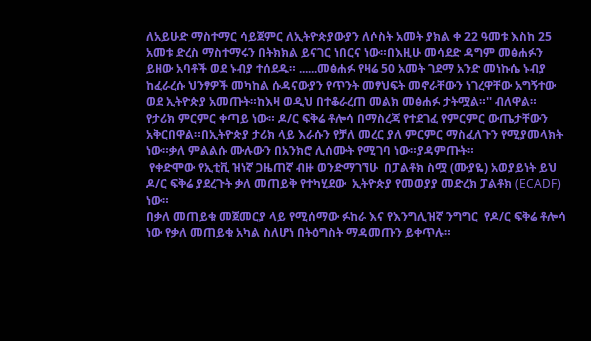ለአይሁድ ማስተማር ሳይጀምር ለኢትዮጵያውያን ለሶስት አመት ያክል ቀ 22 ዓመቱ እስከ 25 አመቱ ድረስ ማስተማሩን በትክክል ይናገር ነበርና ነው።በእዚሁ መሳደድ ዳግም መፅሐፉን ይዘው አባቶች ወደ ኑብያ ተሰደዱ። ......መፅሐፉ የዛሬ 50 አመት ገደማ አንድ መነኩሴ ኑብያ ከፈራረሱ ህንፃዎች መካከል ሱዳናውያን የጥንት መፃህፍት መኖራቸውን ነገረዋቸው አግኝተው ወደ ኢትዮጵያ አመጡት።ከእዛ ወዲህ በተቆራረጠ መልክ መፅሐፉ ታትሟል።'' ብለዋል።
የታሪክ ምርምር ቀጣይ ነው። ዶ/ር ፍቅሬ ቶሎሳ በማስረጃ የተደገፈ የምርምር ውጤታቸውን አቅርበዋል።በኢትዮጵያ ታሪክ ላይ እራሱን የቻለ መረር ያለ ምርምር ማስፈለጉን የሚያመላክት ነው።ቃለ ምልልሱ ሙሉውን በአንክሮ ሊሰሙት የሚገባ ነው።ያዳምጡት።
 የቀድሞው የኢቲቪ ዝነኛ ጋዜጠኛ ብዙ ወንድማገኘሁ  በፓልቶክ ስሟ (ሙያዬ) አወያይነት ይህ ዶ/ር ፍቅሬ ያደረጉት ቃለ መጠይቅ የተካሂደው  ኢትዮጵያ የመወያያ መድረክ ፓልቶክ (ECADF)  ነው።
በቃለ መጠይቁ መጀመርያ ላይ የሚሰማው ፉከራ እና የእንግሊዝኛ ንግግር  የዶ/ር ፍቅሬ ቶሎሳ ነው የቃለ መጠይቁ አካል ስለሆነ በትዕግስት ማዳመጡን ይቀጥሉ።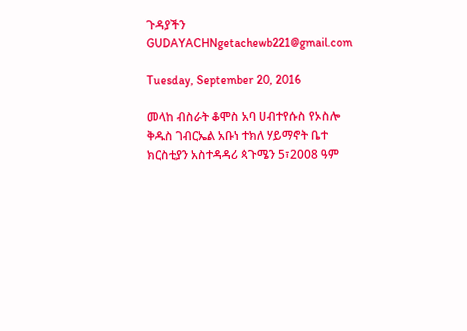ጉዳያችን GUDAYACHNgetachewb221@gmail.com

Tuesday, September 20, 2016

መላከ ብስራት ቆሞስ አባ ሀብተየሱስ የኦስሎ ቅዱስ ገብርኤል አቡነ ተክለ ሃይማኖት ቤተ ክርስቲያን አስተዳዳሪ ጳጉሜን 5፣2008 ዓም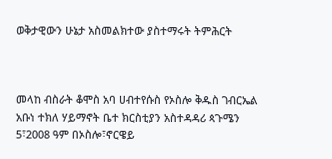ወቅታዊውን ሁኔታ አስመልክተው ያስተማሩት ትምሕርት



መላከ ብስራት ቆሞስ አባ ሀብተየሱስ የኦስሎ ቅዱስ ገብርኤል አቡነ ተክለ ሃይማኖት ቤተ ክርስቲያን አስተዳዳሪ ጳጉሜን 5፣2008 ዓም በኦስሎ፣ኖርዌይ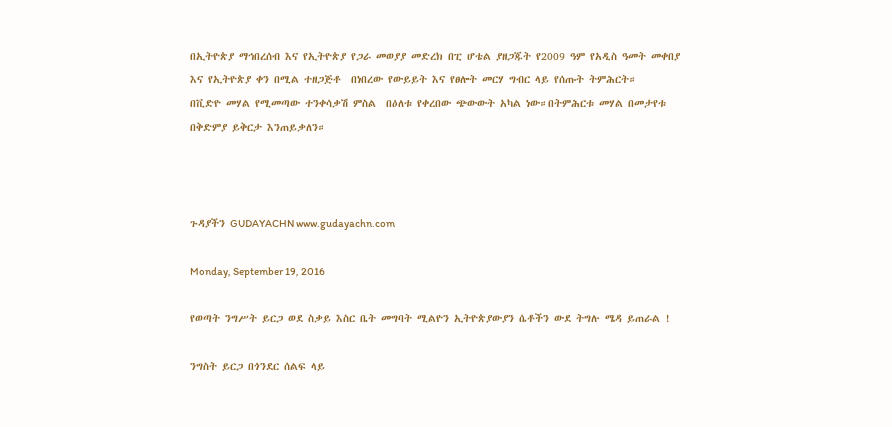በኢትዮጵያ ማኅበረሰብ እና የኢትዮጵያ የጋራ መወያያ መድረክ በፒ ሆቴል ያዘጋጁት የ2009 ዓም የአዲስ ዓመት መቀበያ እና የኢትዮጵያ ቀን በሚል ተዘጋጅቶ  በነበረው የውይይት እና የፀሎት መርሃ ግብር ላይ የሰጡት ትምሕርት።
በቪድዮ መሃል የሚመጣው ተንቀሳቃሽ ምስል  በዕለቱ የቀረበው ጭውውት አካል ነው።በትምሕርቱ መሃል በመታየቱ በቅድምያ ይቅርታ እንጠይቃለን።



ጉዳያችን GUDAYACHN www.gudayachn.com

Monday, September 19, 2016

የወጣት ንግሥት ይርጋ ወደ ስቃይ እስር ቤት መግባት ሚልዮን ኢትዮጵያውያን ሴቶችን ውደ ትግሉ ሜዳ ይጠራል !

ንግስት ይርጋ በጎንደር ሰልፍ ላይ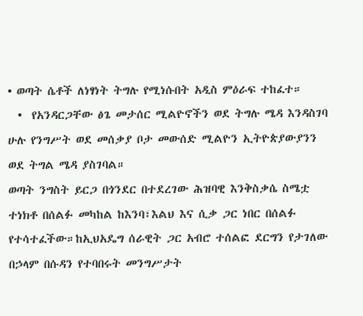• ወጣት ሴቶች ለነፃነት ትግሉ የሚነሱበት አዲስ ምዕራፍ ተከፈተ።
  •  የአንዳርጋቸው ፅጌ መታሰር ሚልዮኖችን ወደ ትግሉ ሜዳ እንዳስገባ ሁሉ የንግሥት ወደ መሰቃያ ቦታ መውሰድ ሚልዮን ኢትዮጵያውያንን ወደ ትግል ሜዳ ያስገባል።
ወጣት ንግስት ይርጋ በጎንደር በተደረገው ሕዝባዊ እንቅስቃሴ ስሜቷ ተነክቶ በሰልፉ መካከል ከእንባ፣እልህ እና ሲቃ ጋር ነበር በሰልፉ የተሳተፈችው።ከኢህአዴግ ሰራዊት ጋር አብሮ ተሰልፎ ደርግን የታገለው በኃላም በሱዳን የተባበሩት መንግሥታት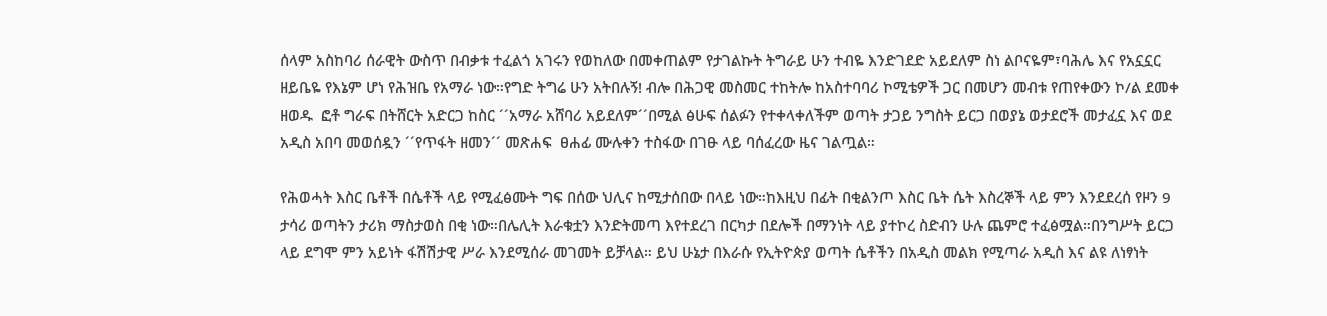ሰላም አስከባሪ ሰራዊት ውስጥ በብቃቱ ተፈልጎ አገሩን የወከለው በመቀጠልም የታገልኩት ትግራይ ሁን ተብዬ እንድገደድ አይደለም ስነ ልቦናዬም፣ባሕሌ እና የአኗኗር ዘይቤዬ የእኔም ሆነ የሕዝቤ የአማራ ነው።የግድ ትግሬ ሁን አትበሉኝ! ብሎ በሕጋዊ መስመር ተከትሎ ከአስተባባሪ ኮሚቴዎች ጋር በመሆን መብቱ የጠየቀውን ኮ/ል ደመቀ ዘወዱ  ፎቶ ግራፍ በትሸርት አድርጋ ከስር ´´አማራ አሸባሪ አይደለም´´በሚል ፅሁፍ ሰልፉን የተቀላቀለችም ወጣት ታጋይ ንግስት ይርጋ በወያኔ ወታደሮች መታፈኗ እና ወደ አዲስ አበባ መወሰዷን ´´የጥፋት ዘመን´´ መጽሐፍ  ፀሐፊ ሙሉቀን ተስፋው በገፁ ላይ ባሰፈረው ዜና ገልጧል።

የሕወሓት እስር ቤቶች በሴቶች ላይ የሚፈፅሙት ግፍ በሰው ህሊና ከሚታሰበው በላይ ነው።ከእዚህ በፊት በቂልንጦ እስር ቤት ሴት እስረኞች ላይ ምን እንደደረሰ የዞን 9 ታሳሪ ወጣትን ታሪክ ማስታወስ በቂ ነው።በሌሊት እራቁቷን እንድትመጣ እየተደረገ በርካታ በደሎች በማንነት ላይ ያተኮረ ስድብን ሁሉ ጨምሮ ተፈፅሟል።በንግሥት ይርጋ ላይ ደግሞ ምን አይነት ፋሽሽታዊ ሥራ እንደሚሰራ መገመት ይቻላል። ይህ ሁኔታ በእራሱ የኢትዮጵያ ወጣት ሴቶችን በአዲስ መልክ የሚጣራ አዲስ እና ልዩ ለነፃነት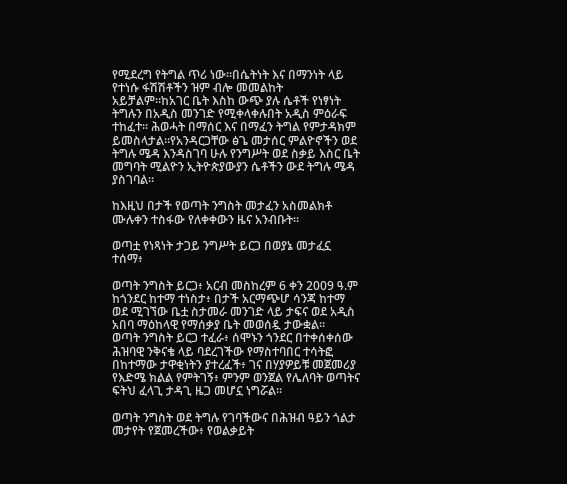የሚደረግ የትግል ጥሪ ነው።በሴትነት እና በማንነት ላይ የተነሱ ፋሽሽቶችን ዝም ብሎ መመልከት አይቻልም።ከአገር ቤት እስከ ውጭ ያሉ ሴቶች የነፃነት ትግሉን በአዲስ መንገድ የሚቀላቀሉበት አዲስ ምዕራፍ ተከፈተ። ሕወሓት በማሰር እና በማፈን ትግል የምታዳክም ይመስላታል።የአንዳርጋቸው ፅጌ መታሰር ምልዮኖችን ወደ ትግሉ ሜዳ እንዳስገባ ሁሉ የንግሥት ወደ ስቃይ እስር ቤት መግባት ሚልዮን ኢትዮጵያውያን ሴቶችን ውደ ትግሉ ሜዳ ያስገባል።

ከእዚህ በታች የወጣት ንግስት መታፈን አስመልክቶ ሙሉቀን ተስፋው የለቀቀውን ዜና አንብቡት።

ወጣቷ የነጻነት ታጋይ ንግሥት ይርጋ በወያኔ መታፈኗ ተሰማ፥

ወጣት ንግስት ይርጋ፥ አርብ መስከረም 6 ቀን 2009 ዓ.ም ከጎንደር ከተማ ተነስታ፥ በታች አርማጭሆ ሳንጃ ከተማ ወደ ሚገኘው ቤቷ ስታመራ መንገድ ላይ ታፍና ወደ አዲስ አበባ ማዕከላዊ የማሰቃያ ቤት መወሰዷ ታውቋል።
ወጣት ንግስት ይርጋ ተፈራ፥ ሰሞኑን ጎንደር በተቀሰቀሰው ሕዝባዊ ንቅናቄ ላይ ባደረገችው የማስተባበር ተሳትፎ በከተማው ታዋቂነትን ያተረፈች፥ ገና በሃያዎይቹ መጀመሪያ የእድሜ ክልል የምትገኝ፥ ምንም ወንጀል የሌለባት ወጣትና ፍትህ ፈላጊ ታዳጊ ዜጋ መሆኗ ነግሯል።

ወጣት ንግስት ወደ ትግሉ የገባችውና በሕዝብ ዓይን ጎልታ መታየት የጀመረችው፥ የወልቃይት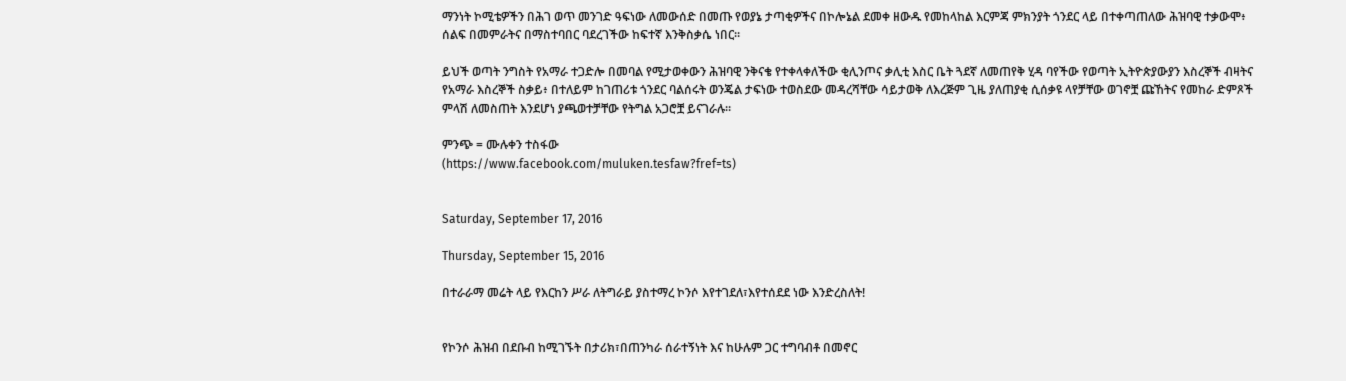ማንነት ኮሚቴዎችን በሕገ ወጥ መንገድ ዓፍነው ለመውሰድ በመጡ የወያኔ ታጣቂዎችና በኮሎኔል ደመቀ ዘውዱ የመከላከል እርምጃ ምክንያት ጎንደር ላይ በተቀጣጠለው ሕዝባዊ ተቃውሞ፥ ሰልፍ በመምራትና በማስተባበር ባደረገችው ከፍተኛ እንቅስቃሴ ነበር።

ይህች ወጣት ንግስት የአማራ ተጋድሎ በመባል የሚታወቀውን ሕዝባዊ ንቅናቄ የተቀላቀለችው ቂሊንጦና ቃሊቲ እስር ቤት ጓደኛ ለመጠየቅ ሂዳ ባየችው የወጣት ኢትዮጵያውያን እስረኞች ብዛትና የአማራ እስረኞች ስቃይ፥ በተለይም ከገጠሪቱ ጎንደር ባልሰሩት ወንጄል ታፍነው ተወስደው መዳረሻቸው ሳይታወቅ ለእረጅም ጊዜ ያለጠያቂ ሲሰቃዩ ላየቻቸው ወገኖቿ ጩኸትና የመከራ ድምጾች ምላሽ ለመስጠት እንደሆነ ያጫወተቻቸው የትግል አጋሮቿ ይናገራሉ።

ምንጭ = ሙሉቀን ተስፋው
(https://www.facebook.com/muluken.tesfaw?fref=ts)


Saturday, September 17, 2016

Thursday, September 15, 2016

በተራራማ መሬት ላይ የእርከን ሥራ ለትግራይ ያስተማረ ኮንሶ እየተገደለ፣እየተሰደደ ነው እንድረስለት!


የኮንሶ ሕዝብ በደቡብ ከሚገኙት በታሪክ፣በጠንካራ ሰራተኝነት እና ከሁሉም ጋር ተግባብቶ በመኖር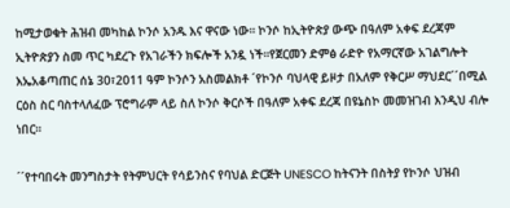ከሚታወቁት ሕዝብ መካከል ኮንሶ አንዱ እና ዋናው ነው። ኮንሶ ከኢትዮጵያ ውጭ በዓለም አቀፍ ደረጃም ኢትዮጵያን ስመ ጥር ካደረጉ የአገራችን ክፍሎች አንዷ ነች።የጀርመን ድምፅ ራድዮ የአማርኛው አገልግሎት እኤአቆጣጠር ሰኔ 30፣2011 ዓም ኮንሶን አስመልክቶ ´የኮንሶ ባህላዊ ይዞታ በአለም የቅርሥ ማህደር´´በሚል ርዕስ ስር ባስተላለፈው ፕሮግራም ላይ ስለ ኮንሶ ቅርሶች በዓለም አቀፍ ደረጃ በዩኔስኮ መመዝገብ እንዲህ ብሎ ነበር።

´´የተባበሩት መንግስታት የትምህርት የሳይንስና የባህል ድርጅት UNESCO ከትናንት በስትያ የኮንሶ ህዝብ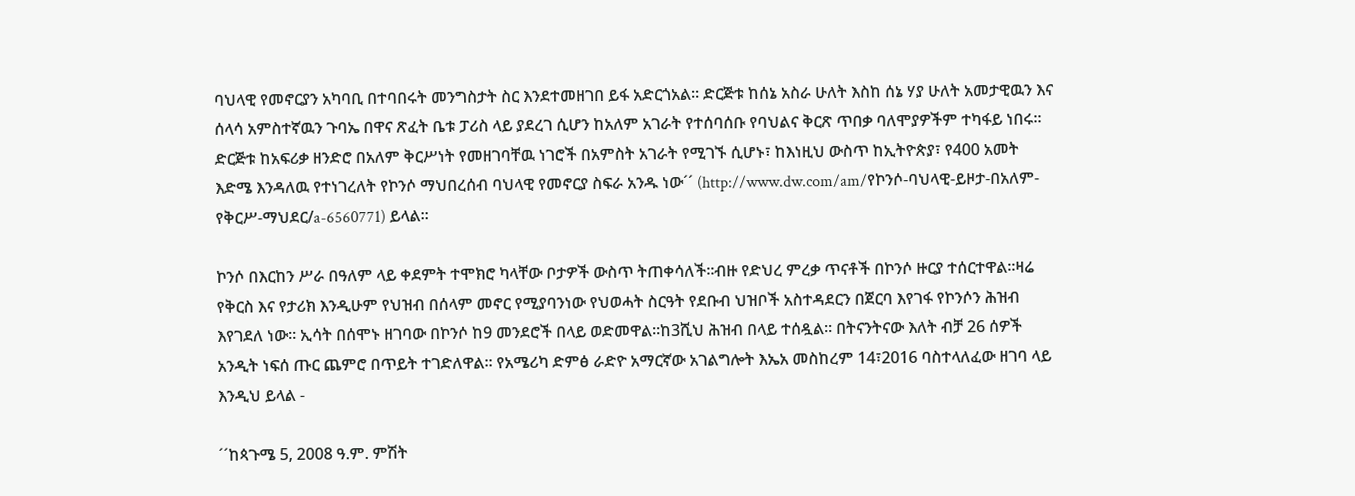ባህላዊ የመኖርያን አካባቢ በተባበሩት መንግስታት ስር እንደተመዘገበ ይፋ አድርጎአል። ድርጅቱ ከሰኔ አስራ ሁለት እስከ ሰኔ ሃያ ሁለት አመታዊዉን እና ሰላሳ አምስተኛዉን ጉባኤ በዋና ጽፈት ቤቱ ፓሪስ ላይ ያደረገ ሲሆን ከአለም አገራት የተሰባሰቡ የባህልና ቅርጽ ጥበቃ ባለሞያዎችም ተካፋይ ነበሩ። ድርጅቱ ከአፍሪቃ ዘንድሮ በአለም ቅርሥነት የመዘገባቸዉ ነገሮች በአምስት አገራት የሚገኙ ሲሆኑ፣ ከእነዚህ ውስጥ ከኢትዮጵያ፣ የ400 አመት እድሜ እንዳለዉ የተነገረለት የኮንሶ ማህበረሰብ ባህላዊ የመኖርያ ስፍራ አንዱ ነው´´ (http://www.dw.com/am/የኮንሶ-ባህላዊ-ይዞታ-በአለም-የቅርሥ-ማህደር/a-6560771) ይላል።

ኮንሶ በእርከን ሥራ በዓለም ላይ ቀደምት ተሞክሮ ካላቸው ቦታዎች ውስጥ ትጠቀሳለች።ብዙ የድህረ ምረቃ ጥናቶች በኮንሶ ዙርያ ተሰርተዋል።ዛሬ የቅርስ እና የታሪክ እንዲሁም የህዝብ በሰላም መኖር የሚያባንነው የህወሓት ስርዓት የደቡብ ህዝቦች አስተዳደርን በጀርባ እየገፋ የኮንሶን ሕዝብ እየገደለ ነው። ኢሳት በሰሞኑ ዘገባው በኮንሶ ከ9 መንደሮች በላይ ወድመዋል።ከ3ሺህ ሕዝብ በላይ ተሰዷል። በትናንትናው እለት ብቻ 26 ሰዎች አንዲት ነፍሰ ጡር ጨምሮ በጥይት ተገድለዋል። የአሜሪካ ድምፅ ራድዮ አማርኛው አገልግሎት እኤአ መስከረም 14፣2016 ባስተላለፈው ዘገባ ላይ እንዲህ ይላል -

´´ከጳጉሜ 5, 2008 ዓ.ም. ምሽት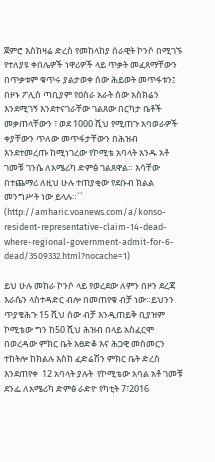ጀምሮ እስከዛሬ ድረስ የመከላከያ ሰራዊት ኮንሶ በሚገኙ የተለያዩ ቀበሌዎች ነዋሪዎች ላይ ጥቃት መፈጸማቸውን በጥቃቱም ቁጥሩ ያልታወቀ ሰው ሕይወት መጥፋቱን፤ በዞኑ ፖሊስ ጣቢያም የዐስራ አራት ሰው አስክሬን እንደሚገኝ እንደተናገራቸው ገልጸው በርካታ ቤቶች መቃጠላቸውን ፣ ወደ 1000 ሺህ የሚጠጉ አባወራዎች ቀያቸውን ጥለው መጥፋታቸውን በሕዝብ እንደተመረጡ ከሚነገረው የኮሚቴ አባላት አንዱ አቶ ገመቹ ገንሴ ለአሜሪካ ድምፅ ገልጸዋል። እሳቸው በተጨማሪ ለዚህ ሁሉ ተጠያቂው የደቡብ ክልል መንግሥት ነው ይላሉ።´´ (http://amharic.voanews.com/a/konso-resident-representative-claim-14-dead-where-regional-government-admit-for-6-dead/3509332.html?nocache=1)

ይህ ሁሉ መከራ ኮንሶ ላይ የወረደው ለምን በዞን ደረጃ እራሴን ላስተዳድር ብሎ በመጠየቁ ብቻ ነው።ይህንን ጥያቄሕጉ 15 ሺህ ሰው ብቻ እንዲጠይቅ ቢያዝም ኮሚቴው ግን ከ50 ሺህ ሕዝብ በላይ አስፈርሞ በወረዳው ምክር ቤት አፀድቆ እና ሕጋዊ መስመርን ተከትሎ ከክልሉ እስከ ፈድሬሽን ምክር ቤት ድረስ እንደጠየቀ  12 አባላት ያሉት  የኮሚቴው አባል አቶ ገመቹ ደንፌ ለአሜሪካ ድምፅ ራድዮ የካቲት 7፣2016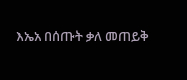እኤአ በሰጡት ቃለ መጠይቅ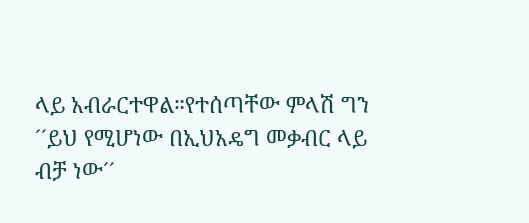ላይ አብራርተዋል።የተሰጣቸው ምላሽ ግን ´´ይህ የሚሆነው በኢህአዴግ መቃብር ላይ ብቻ ነው´´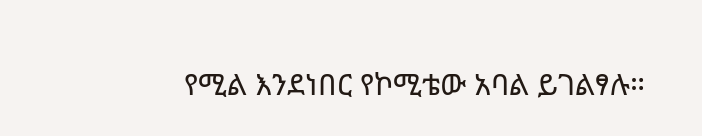የሚል እንደነበር የኮሚቴው አባል ይገልፃሉ።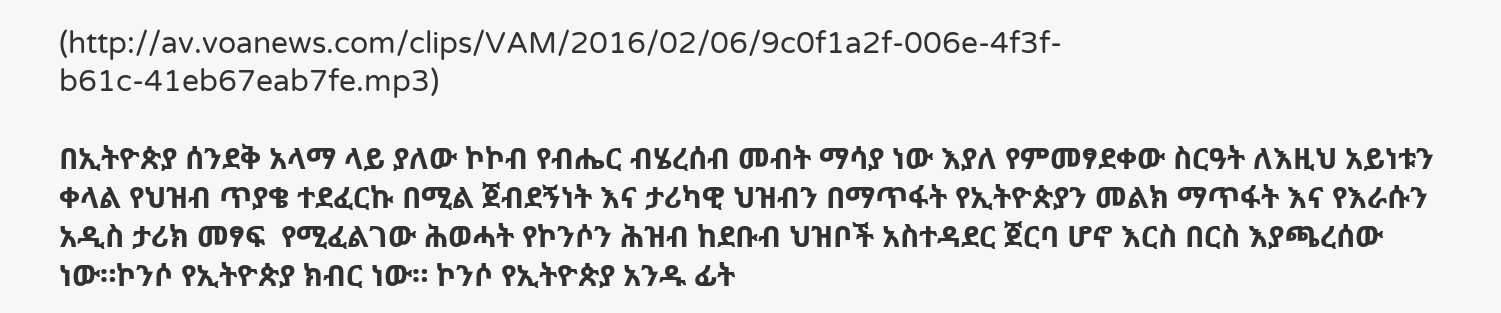(http://av.voanews.com/clips/VAM/2016/02/06/9c0f1a2f-006e-4f3f-b61c-41eb67eab7fe.mp3)

በኢትዮጵያ ሰንደቅ አላማ ላይ ያለው ኮኮብ የብሔር ብሄረሰብ መብት ማሳያ ነው እያለ የምመፃደቀው ስርዓት ለእዚህ አይነቱን  ቀላል የህዝብ ጥያቄ ተደፈርኩ በሚል ጀብደኝነት እና ታሪካዊ ህዝብን በማጥፋት የኢትዮጵያን መልክ ማጥፋት እና የእራሱን አዲስ ታሪክ መፃፍ  የሚፈልገው ሕወሓት የኮንሶን ሕዝብ ከደቡብ ህዝቦች አስተዳደር ጀርባ ሆኖ እርስ በርስ እያጫረሰው ነው።ኮንሶ የኢትዮጵያ ክብር ነው። ኮንሶ የኢትዮጵያ አንዱ ፊት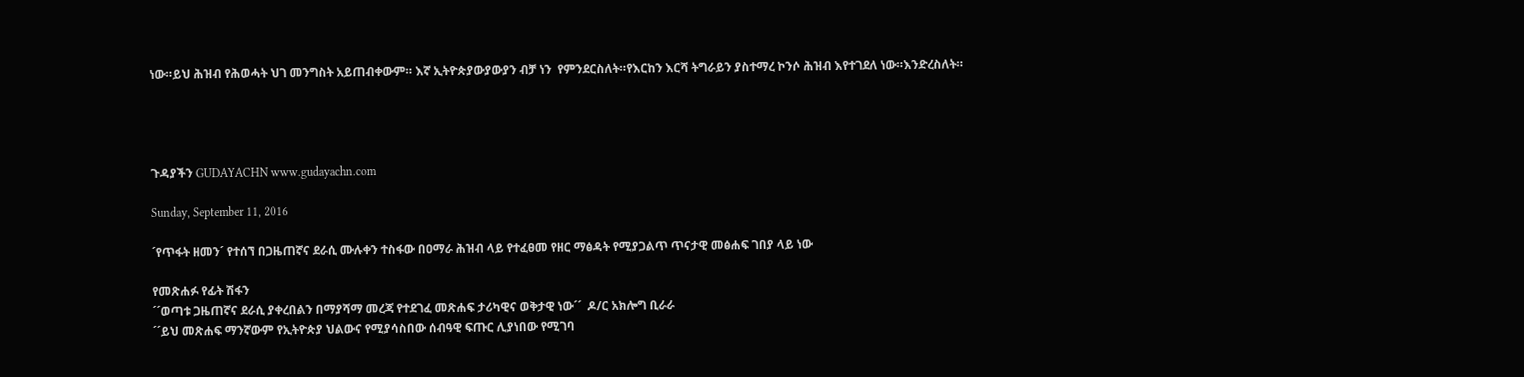ነው።ይህ ሕዝብ የሕወሓት ህገ መንግስት አይጠብቀውም። እኛ ኢትዮጵያውያውያን ብቻ ነን  የምንደርስለት።የእርከን እርሻ ትግራይን ያስተማረ ኮንሶ ሕዝብ እየተገደለ ነው።እንድረስለት።




ጉዳያችን GUDAYACHN www.gudayachn.com

Sunday, September 11, 2016

´የጥፋት ዘመን´ የተሰኘ በጋዜጠኛና ደራሲ ሙሉቀን ተስፋው በዐማራ ሕዝብ ላይ የተፈፀመ የዘር ማፅዳት የሚያጋልጥ ጥናታዊ መፅሐፍ ገበያ ላይ ነው

የመጽሐፉ የፊት ሽፋን
´´ወጣቱ ጋዜጠኛና ደራሲ ያቀረበልን በማያሻማ መረጃ የተደገፈ መጽሐፍ ታሪካዊና ወቅታዊ ነው´´  ዶ/ር አክሎግ ቢራራ
´´ይህ መጽሐፍ ማንኛውም የኢትዮጵያ ህልውና የሚያሳስበው ሰብዓዊ ፍጡር ሊያነበው የሚገባ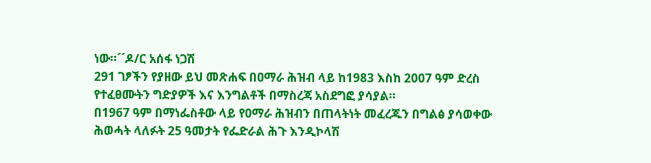ነው።´´ዶ/ር አሰፋ ነጋሽ
291 ገፆችን የያዘው ይህ መጽሐፍ በዐማራ ሕዝብ ላይ ከ1983 እስከ 2007 ዓም ድረስ የተፈፀሙትን ግድያዎች እና እንግልቶች በማስረጃ አስደግፎ ያሳያል።
በ1967 ዓም በማነፌስቶው ላይ የዐማራ ሕዝብን በጠላትነት መፈረጁን በግልፅ ያሳወቀው ሕወሓት ላለፉት 25 ዓመታት የፌድራል ሕጉ እንዲኮላሽ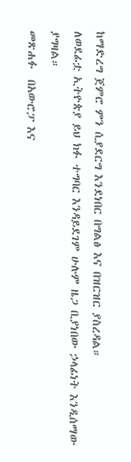ከማድረግ ጀምሮ ምን ሲያደርግ እንደነበር በግልፅ እና በዝርዝር ያስረዳል።
ለወደፊቷ ኢትዮጵያ ይህ ክፉ ተግባር እንዳይደገም ሁሉም ዜጋ ቢያነበው ኃላፊነት እንዲሰማው ያግዛል።
መጽሐፉ  በአውሮፓ እና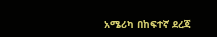አሜሪካ በከፍተኛ ደረጃ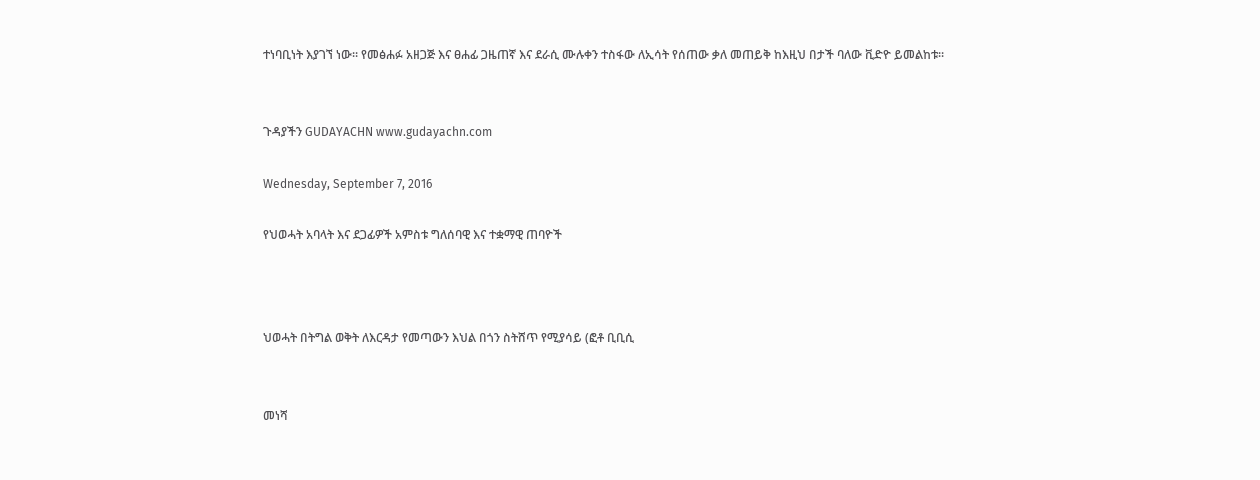ተነባቢነት እያገኘ ነው። የመፅሐፉ አዘጋጅ እና ፀሐፊ ጋዜጠኛ እና ደራሲ ሙሉቀን ተስፋው ለኢሳት የሰጠው ቃለ መጠይቅ ከእዚህ በታች ባለው ቪድዮ ይመልከቱ።


ጉዳያችን GUDAYACHN www.gudayachn.com

Wednesday, September 7, 2016

የህወሓት አባላት እና ደጋፊዎች አምስቱ ግለሰባዊ እና ተቋማዊ ጠባዮች



ህወሓት በትግል ወቅት ለእርዳታ የመጣውን እህል በጎን ስትሸጥ የሚያሳይ (ፎቶ ቢቢሲ


መነሻ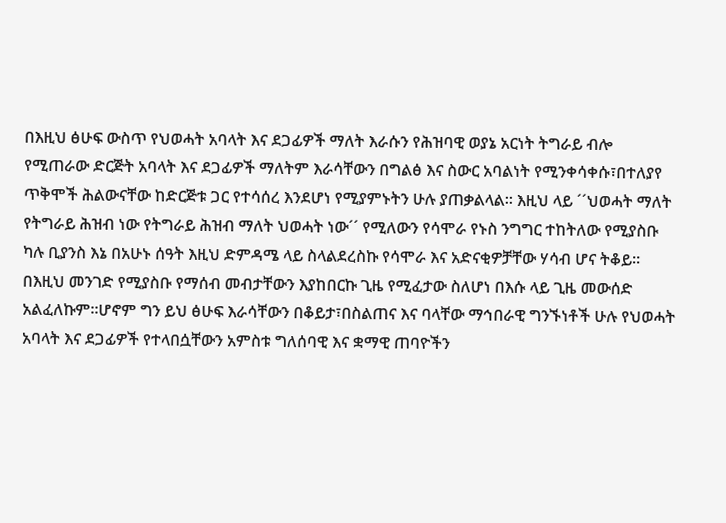በእዚህ ፅሁፍ ውስጥ የህወሓት አባላት እና ደጋፊዎች ማለት እራሱን የሕዝባዊ ወያኔ አርነት ትግራይ ብሎ የሚጠራው ድርጅት አባላት እና ደጋፊዎች ማለትም እራሳቸውን በግልፅ እና ስውር አባልነት የሚንቀሳቀሱ፣በተለያየ ጥቅሞች ሕልውናቸው ከድርጅቱ ጋር የተሳሰረ እንደሆነ የሚያምኑትን ሁሉ ያጠቃልላል። እዚህ ላይ ´´ህወሓት ማለት የትግራይ ሕዝብ ነው የትግራይ ሕዝብ ማለት ህወሓት ነው´´ የሚለውን የሳሞራ የኑስ ንግግር ተከትለው የሚያስቡ ካሉ ቢያንስ እኔ በአሁኑ ሰዓት እዚህ ድምዳሜ ላይ ስላልደረስኩ የሳሞራ እና አድናቂዎቻቸው ሃሳብ ሆና ትቆይ። በእዚህ መንገድ የሚያስቡ የማሰብ መብታቸውን እያከበርኩ ጊዜ የሚፈታው ስለሆነ በእሱ ላይ ጊዜ መውሰድ አልፈለኩም።ሆኖም ግን ይህ ፅሁፍ እራሳቸውን በቆይታ፣በስልጠና እና ባላቸው ማኅበራዊ ግንኙነቶች ሁሉ የህወሓት አባላት እና ደጋፊዎች የተላበሷቸውን አምስቱ ግለሰባዊ እና ቋማዊ ጠባዮችን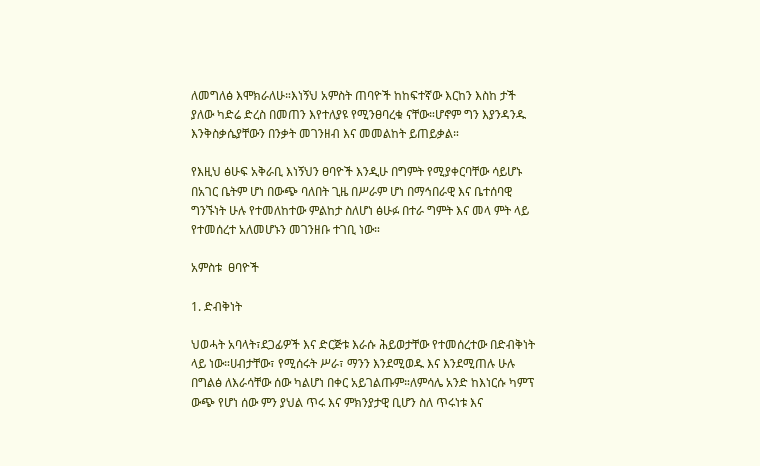ለመግለፅ እሞክራለሁ።እነኝህ አምስት ጠባዮች ከከፍተኛው እርከን እስከ ታች ያለው ካድሬ ድረስ በመጠን እየተለያዩ የሚንፀባረቁ ናቸው።ሆኖም ግን እያንዳንዱ እንቅስቃሴያቸውን በንቃት መገንዘብ እና መመልከት ይጠይቃል።

የእዚህ ፅሁፍ አቅራቢ እነኝህን ፀባዮች እንዲሁ በግምት የሚያቀርባቸው ሳይሆኑ በአገር ቤትም ሆነ በውጭ ባለበት ጊዜ በሥራም ሆነ በማኅበራዊ እና ቤተሰባዊ ግንኙነት ሁሉ የተመለከተው ምልከታ ስለሆነ ፅሁፉ በተራ ግምት እና መላ ምት ላይ የተመሰረተ አለመሆኑን መገንዘቡ ተገቢ ነው።

አምስቱ  ፀባዮች

1. ድብቅነት

ህወሓት አባላት፣ደጋፊዎች እና ድርጅቱ እራሱ ሕይወታቸው የተመሰረተው በድብቅነት ላይ ነው።ሀብታቸው፣ የሚሰሩት ሥራ፣ ማንን እንደሚወዱ እና እንደሚጠሉ ሁሉ በግልፅ ለእራሳቸው ሰው ካልሆነ በቀር አይገልጡም።ለምሳሌ አንድ ከእነርሱ ካምፕ ውጭ የሆነ ሰው ምን ያህል ጥሩ እና ምክንያታዊ ቢሆን ስለ ጥሩነቱ እና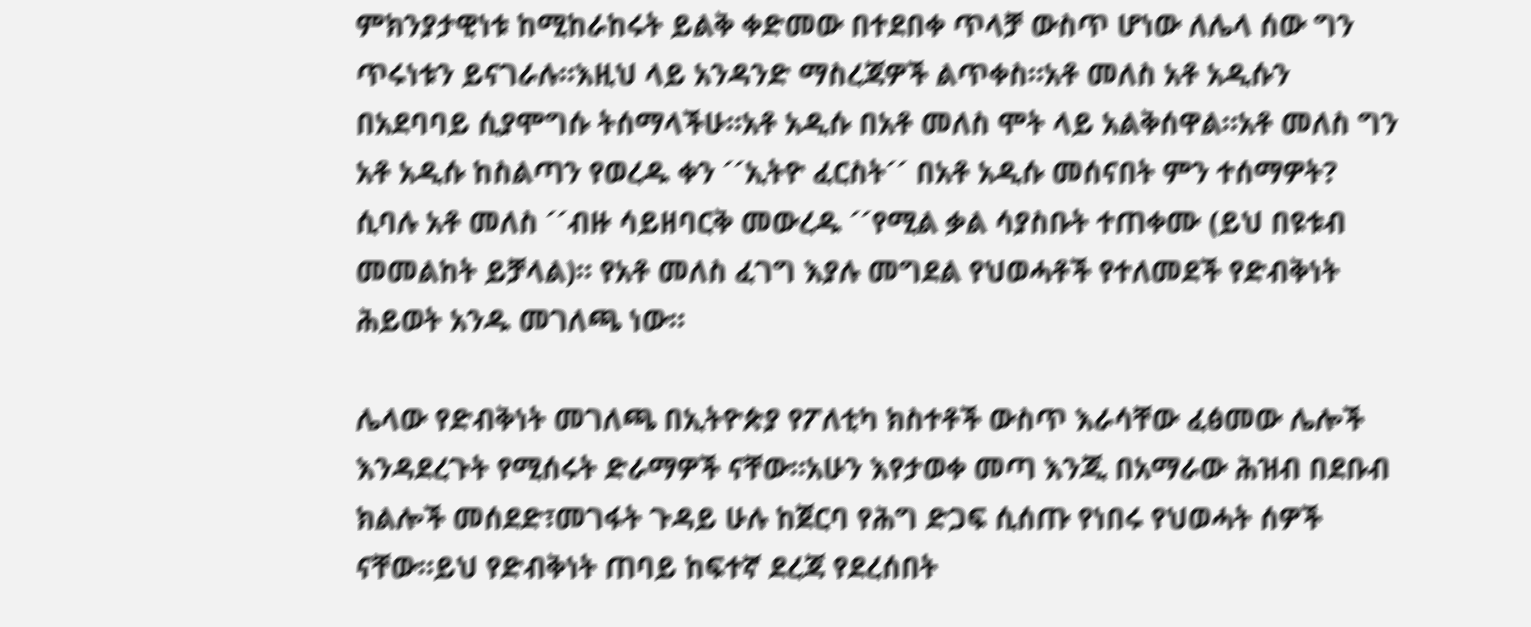ምክንያታዊነቱ ከሚከራከሩት ይልቅ ቀድመው በተደበቀ ጥላቻ ውስጥ ሆነው ለሌላ ሰው ግን ጥሩነቱን ይናገራሉ።እዚህ ላይ አንዳንድ ማስረጃዎች ልጥቀስ።አቶ መለስ አቶ አዲሱን በአደባባይ ሲያሞግሱ ትሰማላችሁ።አቶ አዲሱ በአቶ መለስ ሞት ላይ አልቅሰዋል።አቶ መለስ ግን አቶ አዲሱ ከስልጣን የወረዱ ቀን ´´ኢትዮ ፈርስት´´ በአቶ አዲሱ መሰናበት ምን ተሰማዎት? ሲባሉ አቶ መለስ ´´ብዙ ሳይዘባርቅ መውረዱ ´´የሚል ቃል ሳያስቡት ተጠቀሙ (ይህ በዩቱብ መመልከት ይቻላል)። የአቶ መለስ ፈገግ እያሉ መግደል የህወሓቶች የተለመደች የድብቅነት ሕይወት አንዱ መገለጫ ነው።

ሌላው የድብቅነት መገለጫ በኢትዮጵያ የፖለቲካ ክስተቶች ውስጥ እራሳቸው ፈፅመው ሌሎች እንዳደረጉት የሚሰሩት ድራማዎች ናቸው።አሁን እየታወቀ መጣ እንጂ በአማራው ሕዝብ በደቡብ ክልሎች መሰደድ፣መገፋት ጉዳይ ሁሉ ከጀርባ የሕግ ድጋፍ ሲሰጡ የነበሩ የህወሓት ሰዎች ናቸው።ይህ የድብቅነት ጠባይ ከፍተኛ ደረጃ የደረሰበት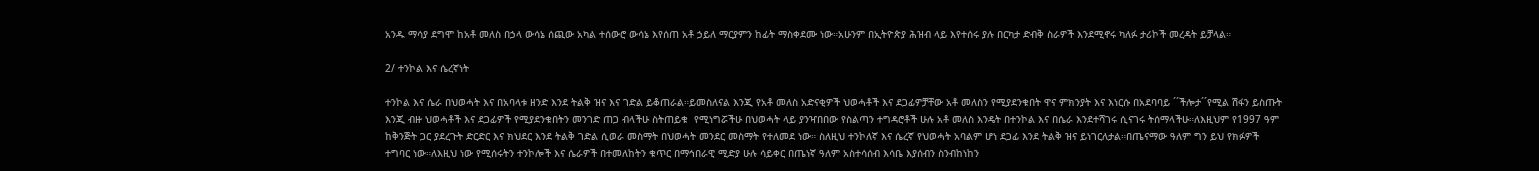አንዱ ማሳያ ደግሞ ከአቶ መለስ በኃላ ውሳኔ ሰጪው አካል ተሰውሮ ውሳኔ እየሰጠ አቶ ኃይለ ማርያምን ከፊት ማስቀደሙ ነው።አሁንም በኢትዮጵያ ሕዝብ ላይ እየተሰሩ ያሉ በርካታ ድብቅ ስራዎች እንደሚኖሩ ካለፉ ታሪኮች መረዳት ይቻላል።

2/ ተንኮል እና ሴረኛነት

ተንኮል እና ሴራ በህወሓት እና በአባላቱ ዘንድ እንደ ትልቅ ዝና እና ገድል ይቆጠራል።ይመስለናል እንጂ የአቶ መለስ አድናቂዎች ህወሓቶች እና ደጋፊዎቻቸው አቶ መለስን የሚያደንቁበት ዋና ምክንያት እና እነርሱ በአደባባይ ´´ችሎታ´´የሚል ሽፋን ይስጡት እንጂ ብዙ ህወሓቶች እና ደጋፊዎች የሚያደንቁበትን መንገድ ጠጋ ብላችሁ ስትጠይቁ  የሚነግሯችሁ በህወሓት ላይ ያንዣበበው የስልጣን ተግዳሮቶች ሁሉ አቶ መለስ እንዴት በተንኮል እና በሴራ እንደተሻገሩ ሲናገሩ ትሰማላችሁ።ለእዚህም የ1997 ዓም ከቅንጅት ጋር ያደረጉት ድርድር እና ክህደር እንደ ትልቅ ገድል ሲወራ መስማት በህወሓት መንደር መስማት የተለመደ ነው። ስለዚህ ተንኮለኛ እና ሴረኛ የህወሓት አባልም ሆነ ደጋፊ እንደ ትልቅ ዝና ይነገርለታል።በጤናማው ዓለም ግን ይህ የክፉዎች ተግባር ነው።ለእዚህ ነው የሚሰሩትን ተንኮሎች እና ሴራዎች በተመለከትን ቁጥር በማኅበራዊ ሚድያ ሁሉ ሳይቀር በጤነኛ ዓለም አስተሳሰብ እሳቤ እያሰብን ስንብከነከን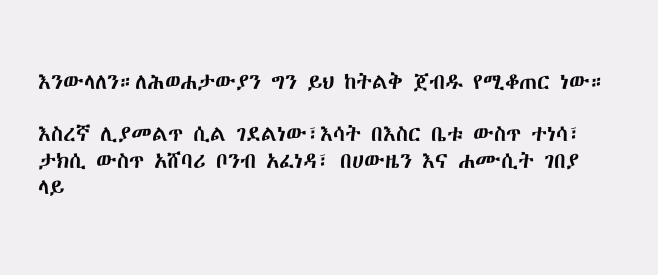እንውላለን።ለሕወሐታውያን ግን ይህ ከትልቅ ጀብዱ የሚቆጠር ነው።

እስረኛ ሊያመልጥ ሲል ገደልነው፣እሳት በእስር ቤቱ ውስጥ ተነሳ፣ ታክሲ ውስጥ አሸባሪ ቦንብ አፈነዳ፣ በሀውዜን እና ሐሙሲት ገበያ ላይ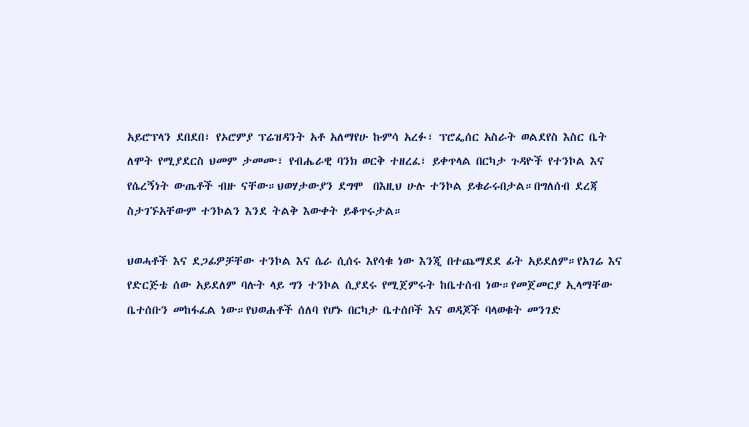አይሮፕላን ደበደበ፣ የኦሮምያ ፕሬዝዳንት አቶ አለማየሁ ኩምሳ አረፉ፣ ፕሮፌሰር አስራት ወልደየስ እስር ቤት ለሞት የሚያደርስ ህመም ታመሙ፣ የብሔራዊ ባንክ ወርቅ ተዘረፈ፣ ይቀጥላል በርካታ ጉዳዮች የተንኮል እና የሴረኝነት ውጤቶች ብዙ ናቸው።ህወሃታውያን ደግሞ  በእዚህ ሁሉ ተንኮል ይቁራሩበታል።በግለሰብ ደረጃ ስታገኙአቸውም ተንኮልን እንደ ትልቅ እውቀት ይቆጥሩታል።

ህወሓቶች እና ደጋፊዎቻቸው ተንኮል እና ሴራ ሲሰሩ እየሳቁ ነው እንጂ በተጨማደደ ፊት አይደለም።የአገሬ እና የድርጅቴ ሰው አይደለም ባሉት ላይ ግን ተንኮል ሲያደሩ የሚጀምሩት ከቤተሰብ ነው።የመጀመርያ ኢላማቸው ቤተሰቡን መከፋፈል ነው።የህወሐቶች ሰለባ የሆኑ በርካታ ቤተሰቦች እና ወዳጆች ባላወቁት መንገድ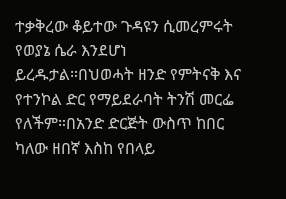ተቃቅረው ቆይተው ጉዳዩን ሲመረምሩት የወያኔ ሴራ እንደሆነ ይረዱታል።በህወሓት ዘንድ የምትናቅ እና የተንኮል ድር የማይደራባት ትንሽ መርፌ የለችም።በአንድ ድርጅት ውስጥ ከበር ካለው ዘበኛ እስከ የበላይ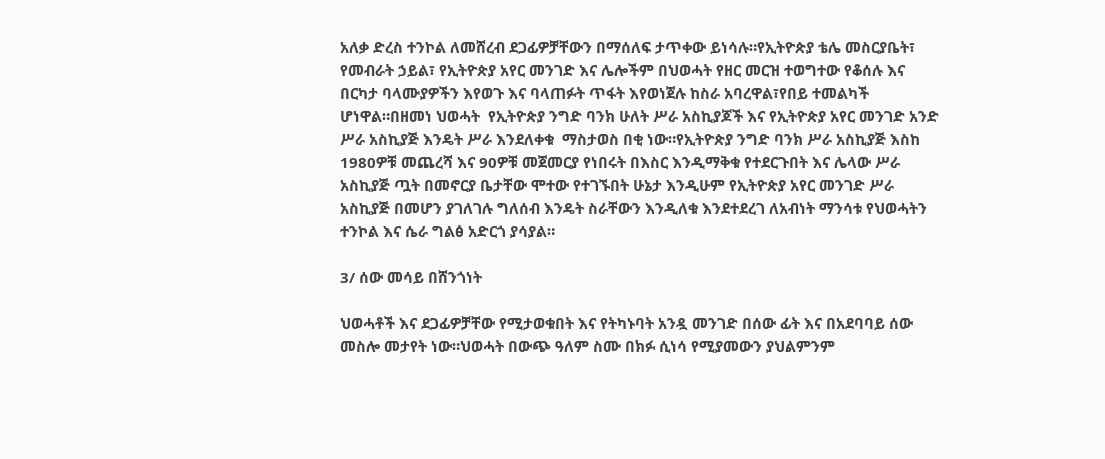አለቃ ድረስ ተንኮል ለመሸረብ ደጋፊዎቻቸውን በማሰለፍ ታጥቀው ይነሳሉ።የኢትዮጵያ ቴሌ መስርያቤት፣ የመብራት ኃይል፣ የኢትዮጵያ አየር መንገድ እና ሌሎችም በህወሓት የዘር መርዝ ተወግተው የቆሰሉ እና በርካታ ባላሙያዎችን እየወጉ እና ባላጠፉት ጥፋት እየወነጀሉ ከስራ አባረዋል፣የበይ ተመልካች ሆነዋል።በዘመነ ህወሓት  የኢትዮጵያ ንግድ ባንክ ሁለት ሥራ አስኪያጆች እና የኢትዮጵያ አየር መንገድ አንድ ሥራ አስኪያጅ እንዴት ሥራ እንደለቀቁ  ማስታወስ በቂ ነው።የኢትዮጵያ ንግድ ባንክ ሥራ አስኪያጅ እስከ 1980ዎቹ መጨረሻ እና 90ዎቹ መጀመርያ የነበሩት በእስር እንዲማቅቁ የተደርጉበት እና ሌላው ሥራ አስኪያጅ ጧት በመኖርያ ቤታቸው ሞተው የተገኙበት ሁኔታ እንዲሁም የኢትዮጵያ አየር መንገድ ሥራ አስኪያጅ በመሆን ያገለገሉ ግለሰብ እንዴት ስራቸውን እንዲለቁ እንደተደረገ ለአብነት ማንሳቱ የህወሓትን ተንኮል እና ሴራ ግልፅ አድርጎ ያሳያል።

3/ ሰው መሳይ በሸንጎነት

ህወሓቶች እና ደጋፊዎቻቸው የሚታወቁበት እና የትካኑባት አንዷ መንገድ በሰው ፊት እና በአደባባይ ሰው መስሎ መታየት ነው።ህወሓት በውጭ ዓለም ስሙ በክፉ ሲነሳ የሚያመውን ያህልምንም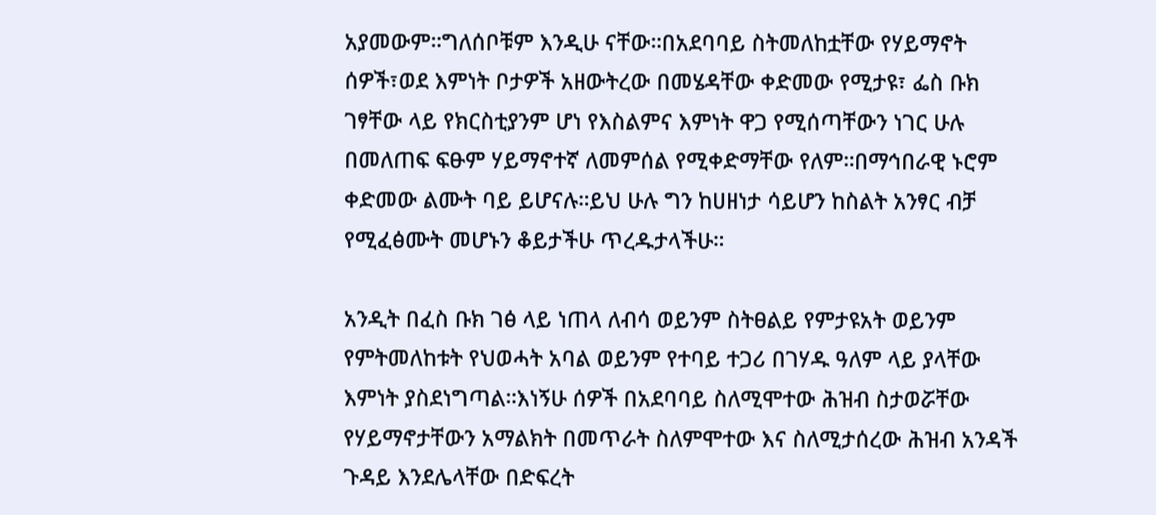አያመውም።ግለሰቦቹም እንዲሁ ናቸው።በአደባባይ ስትመለከቷቸው የሃይማኖት ሰዎች፣ወደ እምነት ቦታዎች አዘውትረው በመሄዳቸው ቀድመው የሚታዩ፣ ፌስ ቡክ ገፃቸው ላይ የክርስቲያንም ሆነ የእስልምና እምነት ዋጋ የሚሰጣቸውን ነገር ሁሉ በመለጠፍ ፍፁም ሃይማኖተኛ ለመምሰል የሚቀድማቸው የለም።በማኅበራዊ ኑሮም ቀድመው ልሙት ባይ ይሆናሉ።ይህ ሁሉ ግን ከሀዘነታ ሳይሆን ከስልት አንፃር ብቻ የሚፈፅሙት መሆኑን ቆይታችሁ ጥረዱታላችሁ።

አንዲት በፈስ ቡክ ገፅ ላይ ነጠላ ለብሳ ወይንም ስትፀልይ የምታዩአት ወይንም የምትመለከቱት የህወሓት አባል ወይንም የተባይ ተጋሪ በገሃዱ ዓለም ላይ ያላቸው እምነት ያስደነግጣል።እነኝሁ ሰዎች በአደባባይ ስለሚሞተው ሕዝብ ስታወሯቸው የሃይማኖታቸውን አማልክት በመጥራት ስለምሞተው እና ስለሚታሰረው ሕዝብ አንዳች ጉዳይ እንደሌላቸው በድፍረት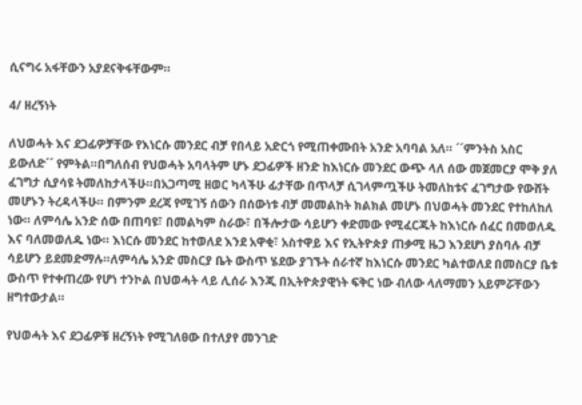ሲናግሩ አፋቸውን አያደናቅፋቸውም።

4/ ዘረኝነት

ለህወሓት እና ደጋፊዎቻቸው የእነርሱ መንደር ብቻ የበላይ አድርጎ የሚጠቀሙበት አንድ አባባል አለ። ´´ምንትስ አስር ይውለድ´´ የምትል።በግለሰብ የህወሓት አባላትም ሆኑ ደጋፊዎች ዘንድ ከእነርሱ መንደር ውጭ ላለ ሰው መጀመርያ ሞቅ ያለ ፈገግታ ሲያሳዩ ትመለከታላችሁ።በአጋጣሚ ዘወር ካላችሁ ፊታቸው በጥላቻ ሲገላምጧችሁ ትመለከቱና ፈገግታው የውሸት መሆኑን ትረዳላችሁ። በምንም ደረጃ የሚገኝ ሰውን በሰውነቱ ብቻ መመልከት ክልክል መሆኑ በህወሓት መንደር የተከለከለ ነው። ለምሳሌ አንድ ሰው በጠባዩ፣ በመልካም ስራው፣ በችሎታው ሳይሆን ቀድመው የሚፈርጁት ከእነርሱ ሰፈር በመወለዱ እና ባለመወለዱ ነው። እነርሱ መንደር ከተወለደ እንደ አዋቂ፣ አስተዋይ እና የኢትዮጵያ ጠቃሚ ዜጋ እንደሆነ ያስባሉ ብቻ ሳይሆን ይደመድማሉ።ለምሳሌ አንድ መስርያ ቤት ውስጥ ሄደው ያገኙት ሰራተኛ ከእነርሱ መንደር ካልተወለደ በመስርያ ቤቱ ውስጥ የተቀጠረው የሆነ ተንኮል በህወሓት ላይ ሊሰራ እንጂ በኢትዮጵያዊነት ፍቅር ነው ብለው ላለማመን አይምሯቸውን ዘግተውታል።

የህወሓት እና ደጋፊዎቹ ዘረኝነት የሚገለፀው በተለያየ መንገድ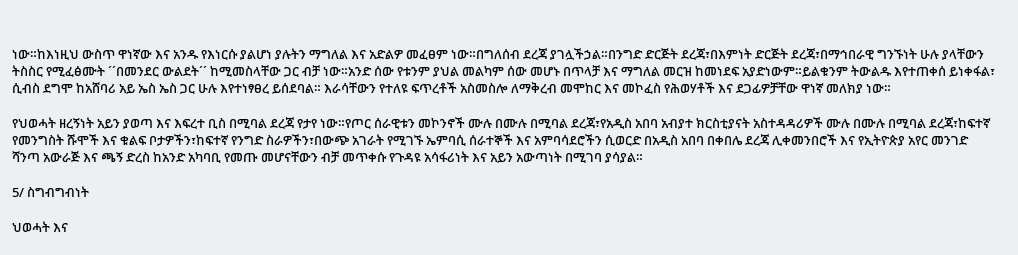ነው።ከእነዚህ ውስጥ ዋነኛው እና አንዱ የእነርሱ ያልሆነ ያሉትን ማግለል እና አድልዎ መፈፀም ነው።በግለሰብ ደረጃ ያገሏችኃል።በንግድ ድርጅት ደረጃ፣በእምነት ድርጅት ደረጃ፣በማኅበራዊ ግንኙነት ሁሉ ያላቸውን ትስስር የሚፈፅሙት ´´በመንደር ውልደት´´ ከሚመስላቸው ጋር ብቻ ነው።አንድ ሰው የቱንም ያህል መልካም ሰው መሆኑ በጥላቻ እና ማግለል መርዝ ከመነደፍ አያድነውም።ይልቁንም ትውልዱ እየተጠቀሰ ይነቀፋል፣ ሲብስ ደግሞ ከአሸባሪ አይ ኤስ ኤስ ጋር ሁሉ እየተነፃፀረ ይሰደባል። እራሳቸውን የተለዩ ፍጥረቶች አስመስሎ ለማቅረብ መሞከር እና መኮፈስ የሕወሃቶች እና ደጋፊዎቻቸው ዋነኛ መለክያ ነው።

የህወሓት ዘረኝነት አይን ያወጣ እና እፍረተ ቢስ በሚባል ደረጃ የታየ ነው።የጦር ሰራዊቱን መኮንኖች ሙሉ በሙሉ በሚባል ደረጃ፣የአዲስ አበባ አብያተ ክርስቲያናት አስተዳዳሪዎች ሙሉ በሙሉ በሚባል ደረጃ፣ከፍተኛ የመንግስት ሹሞች እና ቁልፍ ቦታዎችን፣ከፍተኛ የንግድ ስራዎችን፣በውጭ አገራት የሚገኙ ኤምባሲ ሰራተኞች እና አምባሳደሮችን ሲወርድ በአዲስ አበባ በቀበሌ ደረጃ ሊቀመንበሮች እና የኢትዮጵያ አየር መንገድ ሻንጣ አውራጅ እና ጫኝ ድረስ ከአንድ አካባቢ የመጡ መሆናቸውን ብቻ መጥቀሱ የጉዳዩ አሳፋሪነት እና አይን አውጣነት በሚገባ ያሳያል።

5/ ስግብግብነት

ህወሓት እና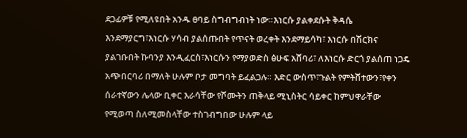ደጋፊዎቹ የሚለዩበት አንዱ ፀባይ ስግብግብነት ነው።እነርሱ ያልቀደሱት ቅዳሴ እንደማያርግ፣እነርሱ ሃሳብ ያልሰጡበት የጥናት ወረቀት እንደማይሳካ፣ እነርሱ በሽርክና ያልገቡበት ኩባንያ እንዲፈርስ፣እነርሱን የማያወድስ ፅሁፍ አሸባሪ፣ ለእነርሱ ድርጎ ያልሰጠ ነጋዴ አጭበርባሪ በማለት ሁሉም ቦታ መግባት ይፈልጋሉ። እድር ውስጥ፣ጉልት የምትሸተውን፣የቀን ሰራተኛውን ሌላው ቢቀር እራሳቸው የሾሙትን ጠቅላይ ሚኒስትር ሳይቀር ከምህዋራቸው የሚወጣ ስለሚመስላቸው ተስገብግበው ሁሉም ላይ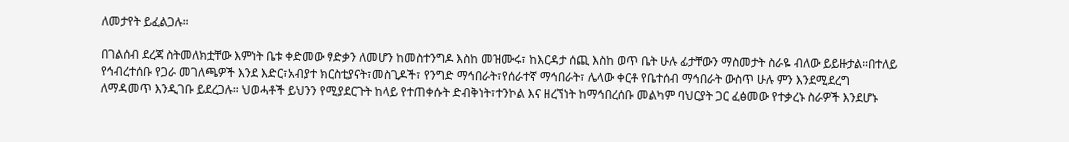ለመታየት ይፈልጋሉ።

በገልሰብ ደረጃ ስትመለክቷቸው እምነት ቤቱ ቀድመው ፃድቃን ለመሆን ከመስተንግዶ እስከ መዝሙሩ፣ ከእርዳታ ሰጪ እስከ ወጥ ቤት ሁሉ ፊታቸውን ማስመታት ስራዬ ብለው ይይዙታል።በተለይ የኅብረተሰቡ የጋራ መገለጫዎች እንደ እድር፣አብያተ ክርስቲያናት፣መስጊዶች፣ የንግድ ማኅበራት፣የሰራተኛ ማኅበራት፣ ሌላው ቀርቶ የቤተሰብ ማኅበራት ውስጥ ሁሉ ምን እንደሚደረግ ለማዳመጥ እንዲገቡ ይደረጋሉ። ህወሓቶች ይህንን የሚያደርጉት ከላይ የተጠቀሱት ድብቅነት፣ተንኮል እና ዘረኘነት ከማኅበረሰቡ መልካም ባህርያት ጋር ፈፅመው የተቃረኑ ስራዎች እንደሆኑ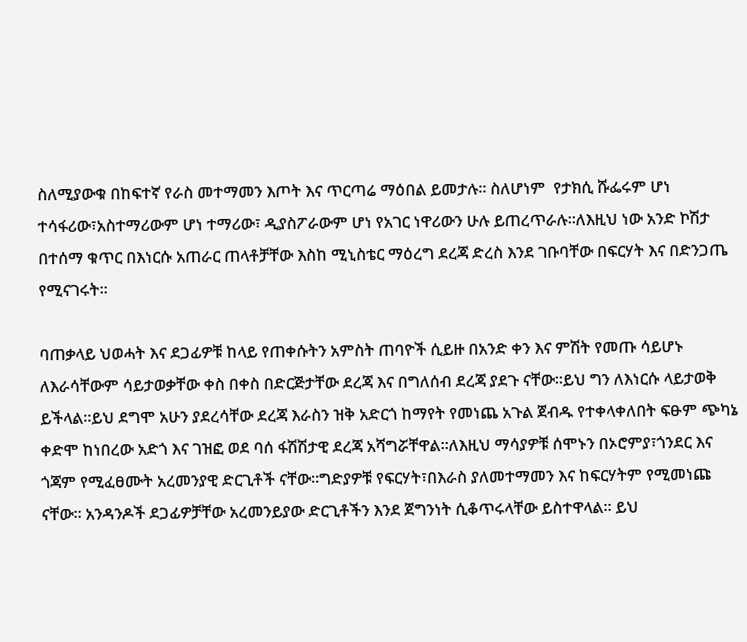ስለሚያውቁ በከፍተኛ የራስ መተማመን እጦት እና ጥርጣሬ ማዕበል ይመታሉ። ስለሆነም  የታክሲ ሹፌሩም ሆነ ተሳፋሪው፣አስተማሪውም ሆነ ተማሪው፣ ዲያስፖራውም ሆነ የአገር ነዋሪውን ሁሉ ይጠረጥራሉ።ለእዚህ ነው አንድ ኮሽታ በተሰማ ቁጥር በእነርሱ አጠራር ጠላቶቻቸው እስከ ሚኒስቴር ማዕረግ ደረጃ ድረስ እንደ ገቡባቸው በፍርሃት እና በድንጋጤ የሚናገሩት።

ባጠቃላይ ህወሓት እና ደጋፊዎቹ ከላይ የጠቀሱትን አምስት ጠባዮች ሲይዙ በአንድ ቀን እና ምሽት የመጡ ሳይሆኑ ለእራሳቸውም ሳይታወቃቸው ቀስ በቀስ በድርጅታቸው ደረጃ እና በግለሰብ ደረጃ ያደጉ ናቸው።ይህ ግን ለእነርሱ ላይታወቅ ይችላል።ይህ ደግሞ አሁን ያደረሳቸው ደረጃ እራስን ዝቅ አድርጎ ከማየት የመነጨ አጉል ጀብዱ የተቀላቀለበት ፍፁም ጭካኔ ቀድሞ ከነበረው አድጎ እና ገዝፎ ወደ ባሰ ፋሽሽታዊ ደረጃ አሻግሯቸዋል።ለእዚህ ማሳያዎቹ ሰሞኑን በኦሮምያ፣ጎንደር እና ጎጃም የሚፈፀሙት አረመንያዊ ድርጊቶች ናቸው።ግድያዎቹ የፍርሃት፣በእራስ ያለመተማመን እና ከፍርሃትም የሚመነጩ ናቸው። አንዳንዶች ደጋፊዎቻቸው አረመንይያው ድርጊቶችን እንደ ጀግንነት ሲቆጥሩላቸው ይስተዋላል። ይህ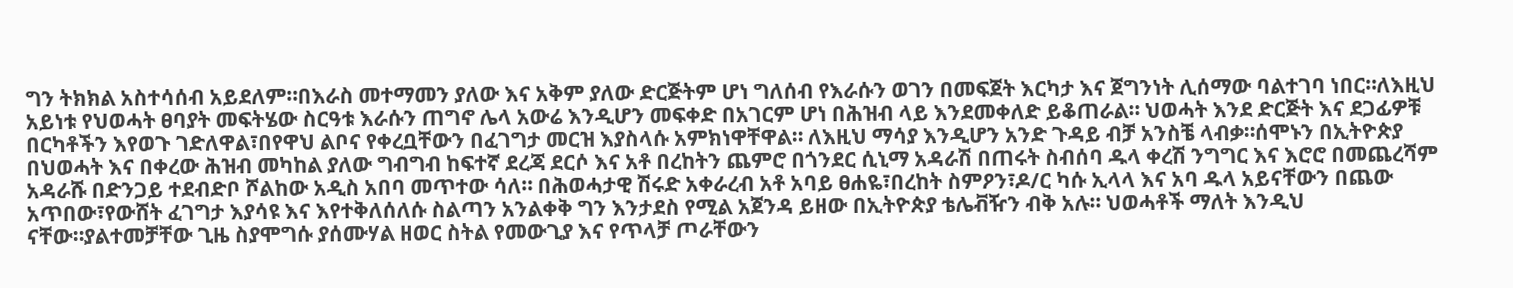ግን ትክክል አስተሳሰብ አይደለም።በእራስ መተማመን ያለው እና አቅም ያለው ድርጅትም ሆነ ግለሰብ የእራሱን ወገን በመፍጀት እርካታ እና ጀግንነት ሊሰማው ባልተገባ ነበር።ለእዚህ አይነቱ የህወሓት ፀባያት መፍትሄው ስርዓቱ እራሱን ጠግኖ ሌላ አውሬ እንዲሆን መፍቀድ በአገርም ሆነ በሕዝብ ላይ እንደመቀለድ ይቆጠራል። ህወሓት እንደ ድርጅት እና ደጋፊዎቹ በርካቶችን እየወጉ ገድለዋል፣በየዋህ ልቦና የቀረቧቸውን በፈገግታ መርዝ እያስላሱ አምክነዋቸዋል። ለእዚህ ማሳያ እንዲሆን አንድ ጉዳይ ብቻ አንስቼ ላብቃ።ሰሞኑን በኢትዮጵያ በህወሓት እና በቀረው ሕዝብ መካከል ያለው ግብግብ ከፍተኛ ደረጃ ደርሶ እና አቶ በረከትን ጨምሮ በጎንደር ሲኒማ አዳራሽ በጠሩት ስብሰባ ዱላ ቀረሽ ንግግር እና እሮሮ በመጨረሻም አዳራሹ በድንጋይ ተደብድቦ ሾልከው አዲስ አበባ መጥተው ሳለ። በሕወሓታዊ ሽሩድ አቀራረብ አቶ አባይ ፀሐዬ፣በረከት ስምዖን፣ዶ/ር ካሱ ኢላላ እና አባ ዱላ አይናቸውን በጨው አጥበው፣የውሸት ፈገግታ እያሳዩ እና እየተቅለሰለሱ ስልጣን አንልቀቅ ግን እንታደስ የሚል አጀንዳ ይዘው በኢትዮጵያ ቴሌቭዥን ብቅ አሉ። ህወሓቶች ማለት እንዲህ ናቸው።ያልተመቻቸው ጊዜ ስያሞግሱ ያሰሙሃል ዘወር ስትል የመውጊያ እና የጥላቻ ጦራቸውን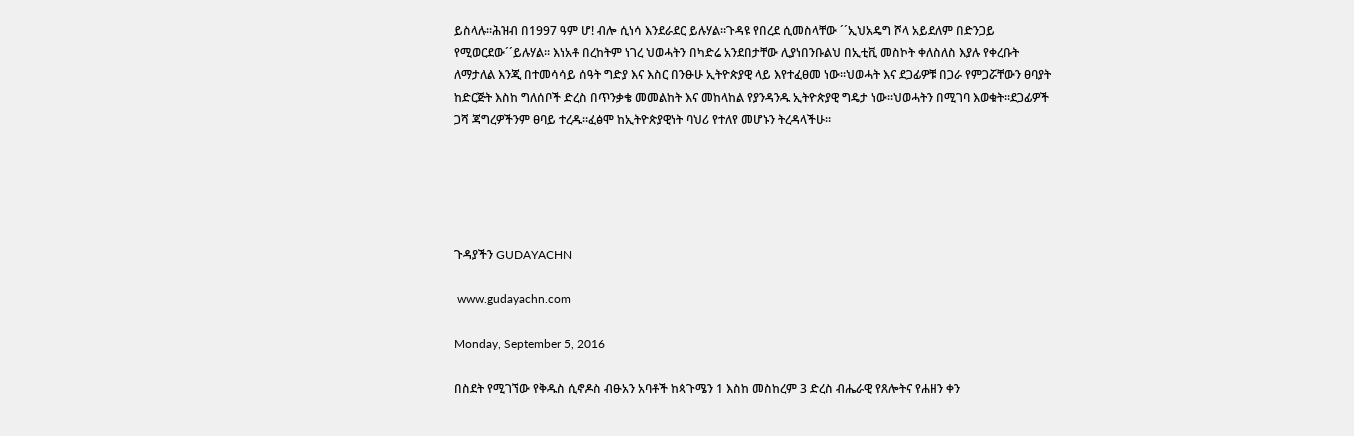ይስላሉ።ሕዝብ በ1997 ዓም ሆ! ብሎ ሲነሳ እንደራደር ይሉሃል።ጉዳዩ የበረደ ሲመስላቸው ´´ኢህአዴግ ሾላ አይደለም በድንጋይ የሚወርደው´´ይሉሃል። እነአቶ በረከትም ነገረ ህወሓትን በካድሬ አንደበታቸው ሊያነበንቡልህ በኢቲቪ መስኮት ቀለስለስ እያሉ የቀረቡት ለማታለል እንጂ በተመሳሳይ ሰዓት ግድያ እና እስር በንፁሁ ኢትዮጵያዊ ላይ እየተፈፀመ ነው።ህወሓት እና ደጋፊዎቹ በጋራ የምጋሯቸውን ፀባያት ከድርጅት እስከ ግለሰቦች ድረስ በጥንቃቄ መመልከት እና መከላከል የያንዳንዱ ኢትዮጵያዊ ግዴታ ነው።ህወሓትን በሚገባ እወቁት።ደጋፊዎች ጋሻ ጃግረዎችንም ፀባይ ተረዱ።ፈፅሞ ከኢትዮጵያዊነት ባህሪ የተለየ መሆኑን ትረዳላችሁ።





ጉዳያችን GUDAYACHN

 www.gudayachn.com

Monday, September 5, 2016

በስደት የሚገኘው የቅዱስ ሲኖዶስ ብፁአን አባቶች ከጳጉሜን 1 እስከ መስከረም 3 ድረስ ብሔራዊ የጸሎትና የሐዘን ቀን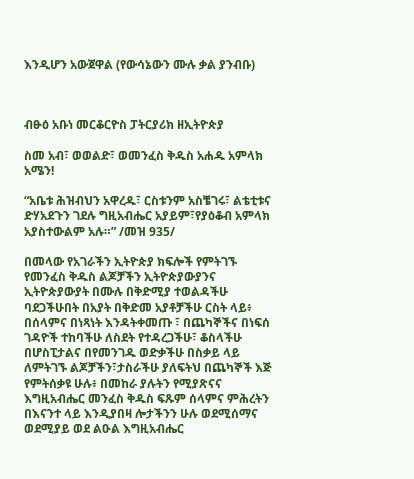እንዲሆን አውጀዋል (የውሳኔውን ሙሉ ቃል ያንብቡ)



ብፁዕ አቡነ መርቆርዮስ ፓትርያሪክ ዘኢትዮጵያ

ስመ አብ፣ ወወልድ፣ ወመንፈስ ቅዱስ አሐዱ አምላክ አሜን!

“አቤቱ ሕዝብህን አዋረዱ፣ ርስቱንም አስቼገሩ፣ ልቴቲቱና ድሃአደጉን ገደሉ ግዚአብሔር አያይም፣የያዕቆብ አምላክ አያስተውልም አሉ።” /መዝ 935/

በመላው የአገራችን ኢትዮጵያ ክፍሎች የምትገኙ የመንፈስ ቅዱስ ልጆቻችን ኢትዮጵያውያንና ኢትዮጵያውያት በሙሉ በቅድሚያ ተወልዳችሁ ባደጋችሁበት በአያት በቅድመ አያቶቻችሁ ርስት ላይ፥ በሰላምና በነጻነት እንዳትቀመጡ ፣ በጨካኞችና በነፍሰ ገዳዮች ተከባችሁ ለስደት የተዳረጋችሁ፣ ቆስላችሁ በሆስፒታልና በየመንገዱ ወድቃችሁ በስቃይ ላይ ለምትገኙ ልጆቻችን፣ታስራችሁ ያለፍትህ በጨካኞች እጅ የምትሰቃዩ ሁሉ፥ በመከራ ያሉትን የሚያጽናና እግዚአብሔር መንፈስ ቅዱስ ፍጹም ሰላምና ምሕረትን በእናንተ ላይ እንዲያበዛ ሎታችንን ሁሉ ወደሚሰማና ወደሚያይ ወደ ልዑል እግዚአብሔር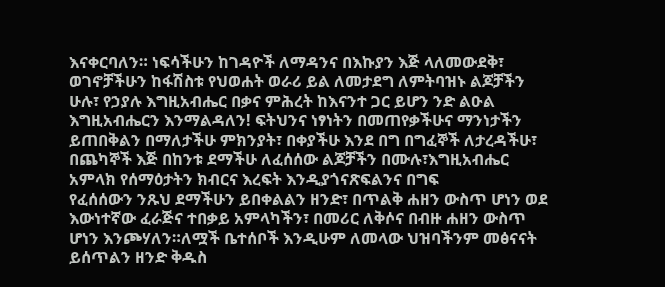እናቀርባለን። ነፍሳችሁን ከገዳዮች ለማዳንና በእኩያን እጅ ላለመውደቅ፣ ወገኖቻችሁን ከፋሽስቱ የህወሐት ወራሪ ይል ለመታደግ ለምትባዝኑ ልጆቻችን ሁሉ፣ የኃያሉ እግዚአብሔር በቃና ምሕረት ከእናንተ ጋር ይሆን ንድ ልዑል እግዚአብሔርን እንማልዳለን! ፍትህንና ነፃነትን በመጠየቃችሁና ማንነታችን ይጠበቅልን በማለታችሁ ምክንያት፣ በቀያችሁ እንደ በግ በግፈኞች ለታረዳችሁ፣ በጨካኞች እጅ በከንቱ ደማችሁ ለፈሰሰው ልጆቻችን በሙሉ፣እግዚአብሔር አምላክ የሰማዕታትን ክብርና እረፍት እንዲያጎናጽፍልንና በግፍ
የፈሰሰውን ንጹህ ደማችሁን ይበቀልልን ዘንድ፣ በጥልቅ ሐዘን ውስጥ ሆነን ወደ እውነተኛው ፈራጅና ተበቃይ አምላካችን፣ በመሪር ለቅሶና በብዙ ሐዘን ውስጥ ሆነን እንጮሃለን።ለሟች ቤተሰቦች እንዲሁም ለመላው ህዝባችንም መፅናናት ይሰጥልን ዘንድ ቅዱስ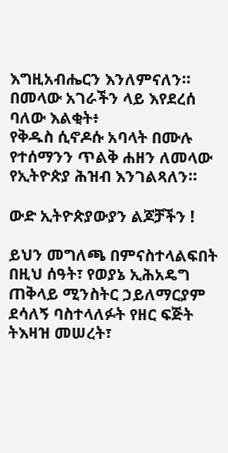እግዚአብሔርን እንለምናለን። በመላው አገራችን ላይ እየደረሰ ባለው እልቂት፥
የቅዱስ ሲኖዶሱ አባላት በሙሉ የተሰማንን ጥልቅ ሐዘን ለመላው የኢትዮጵያ ሕዝብ እንገልጻለን።

ውድ ኢትዮጵያውያን ልጆቻችን !

ይህን መግለጫ በምናስተላልፍበት በዚህ ሰዓት፣ የወያኔ ኢሕአዴግ ጠቅላይ ሚንስትር ኃይለማርያም ደሳለኝ ባስተላለፉት የዘር ፍጅት ትእዛዝ መሠረት፣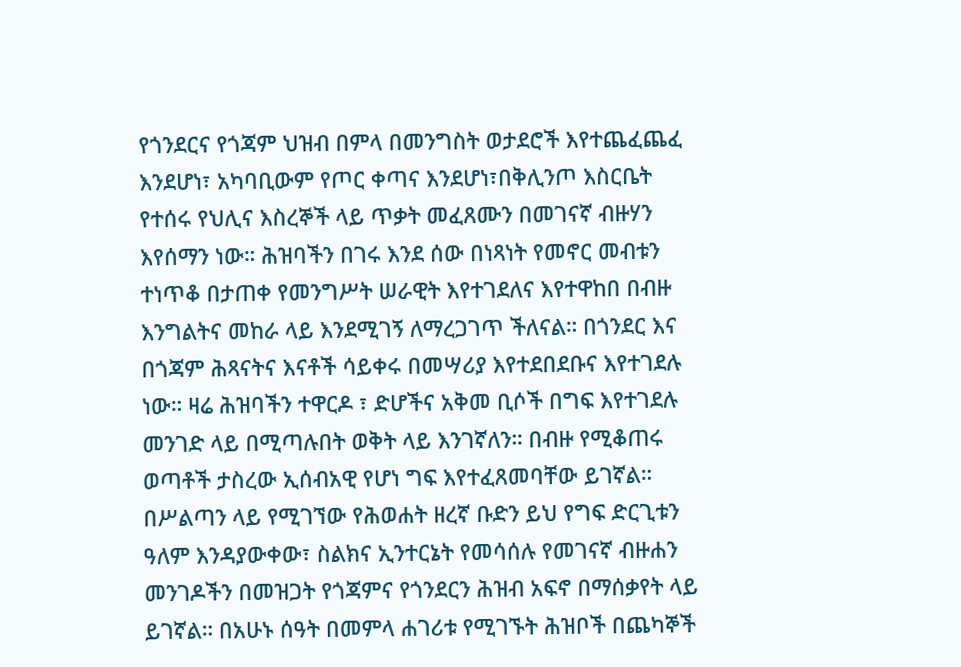የጎንደርና የጎጃም ህዝብ በምላ በመንግስት ወታደሮች እየተጨፈጨፈ እንደሆነ፣ አካባቢውም የጦር ቀጣና እንደሆነ፣በቅሊንጦ እስርቤት የተሰሩ የህሊና እስረኞች ላይ ጥቃት መፈጸሙን በመገናኛ ብዙሃን እየሰማን ነው። ሕዝባችን በገሩ እንደ ሰው በነጻነት የመኖር መብቱን ተነጥቆ በታጠቀ የመንግሥት ሠራዊት እየተገደለና እየተዋከበ በብዙ እንግልትና መከራ ላይ እንደሚገኝ ለማረጋገጥ ችለናል። በጎንደር እና በጎጃም ሕጻናትና እናቶች ሳይቀሩ በመሣሪያ እየተደበደቡና እየተገደሉ ነው። ዛሬ ሕዝባችን ተዋርዶ ፣ ድሆችና አቅመ ቢሶች በግፍ እየተገደሉ መንገድ ላይ በሚጣሉበት ወቅት ላይ እንገኛለን። በብዙ የሚቆጠሩ ወጣቶች ታስረው ኢሰብአዊ የሆነ ግፍ እየተፈጸመባቸው ይገኛል። በሥልጣን ላይ የሚገኘው የሕወሐት ዘረኛ ቡድን ይህ የግፍ ድርጊቱን ዓለም እንዳያውቀው፣ ስልክና ኢንተርኔት የመሳሰሉ የመገናኛ ብዙሐን መንገዶችን በመዝጋት የጎጃምና የጎንደርን ሕዝብ አፍኖ በማሰቃየት ላይ ይገኛል። በአሁኑ ሰዓት በመምላ ሐገሪቱ የሚገኙት ሕዝቦች በጨካኞች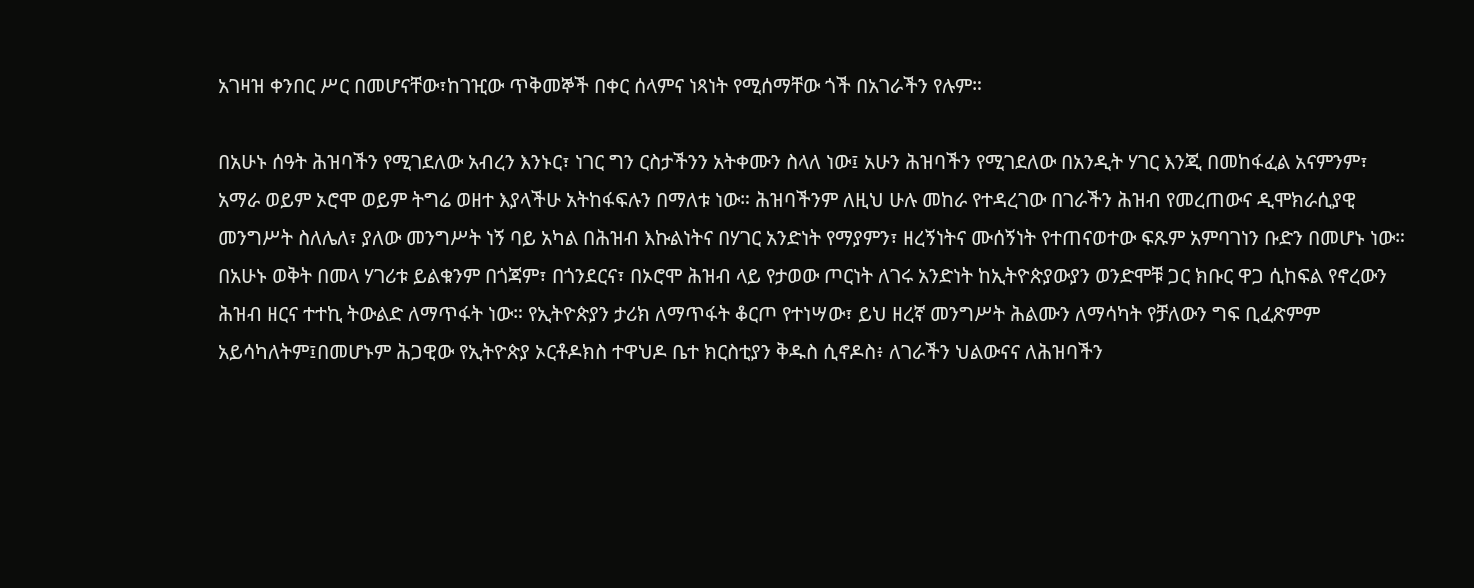አገዛዝ ቀንበር ሥር በመሆናቸው፣ከገዢው ጥቅመኞች በቀር ሰላምና ነጻነት የሚሰማቸው ጎች በአገራችን የሉም።

በአሁኑ ሰዓት ሕዝባችን የሚገደለው አብረን እንኑር፣ ነገር ግን ርስታችንን አትቀሙን ስላለ ነው፤ አሁን ሕዝባችን የሚገደለው በአንዲት ሃገር እንጂ በመከፋፈል አናምንም፣ አማራ ወይም ኦሮሞ ወይም ትግሬ ወዘተ እያላችሁ አትከፋፍሉን በማለቱ ነው። ሕዝባችንም ለዚህ ሁሉ መከራ የተዳረገው በገራችን ሕዝብ የመረጠውና ዲሞክራሲያዊ መንግሥት ስለሌለ፣ ያለው መንግሥት ነኝ ባይ አካል በሕዝብ እኩልነትና በሃገር አንድነት የማያምን፣ ዘረኝነትና ሙሰኝነት የተጠናወተው ፍጹም አምባገነን ቡድን በመሆኑ ነው። በአሁኑ ወቅት በመላ ሃገሪቱ ይልቁንም በጎጃም፣ በጎንደርና፣ በኦሮሞ ሕዝብ ላይ የታወው ጦርነት ለገሩ አንድነት ከኢትዮጵያውያን ወንድሞቹ ጋር ክቡር ዋጋ ሲከፍል የኖረውን ሕዝብ ዘርና ተተኪ ትውልድ ለማጥፋት ነው። የኢትዮጵያን ታሪክ ለማጥፋት ቆርጦ የተነሣው፣ ይህ ዘረኛ መንግሥት ሕልሙን ለማሳካት የቻለውን ግፍ ቢፈጽምም አይሳካለትም፤በመሆኑም ሕጋዊው የኢትዮጵያ ኦርቶዶክስ ተዋህዶ ቤተ ክርስቲያን ቅዱስ ሲኖዶስ፥ ለገራችን ህልውናና ለሕዝባችን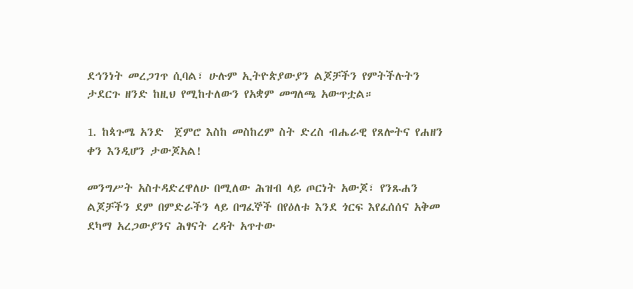ደኅንነት መረጋገጥ ሲባል፣ ሁሉም ኢትዮጵያውያን ልጆቻችን የምትችሉትን ታደርጉ ዘንድ ከዚህ የሚከተለውን የአቋም መግለጫ አውጥቷል።

1. ከጳጉሜ አንድ  ጀምሮ እስከ መስከረም ስት ድረስ ብሔራዊ የጸሎትና የሐዘን ቀን እንዲሆን ታውጆአል!

መንግሥት አስተዳድረዋለሁ በሚለው ሕዝብ ላይ ጦርነት አውጆ፣ የንጹሐን ልጆቻችን ደም በምድራችን ላይ በግፈኞች በየዕለቱ እንደ ጎርፍ እየፈሰሰና አቅመ ደካማ አረጋውያንና ሕፃናት ረዳት አጥተው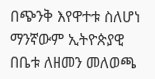በጭንቅ እየዋተቱ ስለሆነ ማንኛውም ኢትዮጵያዊ በቤቱ ለዘመን መለወጫ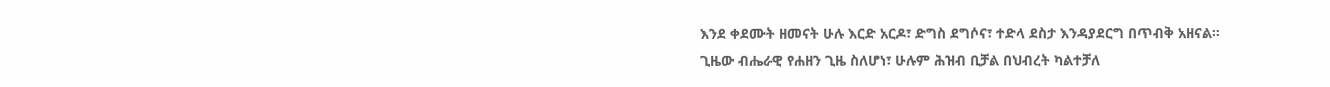እንደ ቀደሙት ዘመናት ሁሉ እርድ አርዶ፣ ድግስ ደግሶና፣ ተድላ ደስታ እንዳያደርግ በጥብቅ አዘናል። ጊዜው ብሔራዊ የሐዘን ጊዜ ስለሆነ፣ ሁሉም ሕዝብ ቢቻል በህብረት ካልተቻለ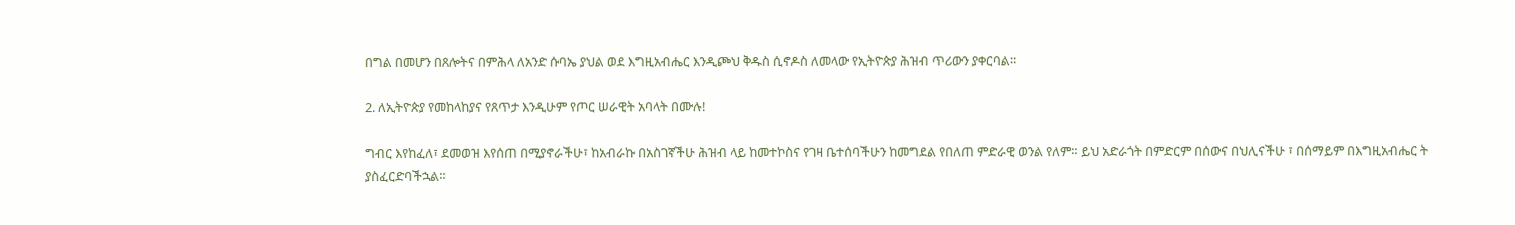በግል በመሆን በጸሎትና በምሕላ ለአንድ ሱባኤ ያህል ወደ እግዚአብሔር እንዲጮህ ቅዱስ ሲኖዶስ ለመላው የኢትዮጵያ ሕዝብ ጥሪውን ያቀርባል።

2. ለኢትዮጵያ የመከላከያና የጸጥታ እንዲሁም የጦር ሠራዊት አባላት በሙሉ!

ግብር እየከፈለ፣ ደመወዝ እየሰጠ በሚያኖራችሁ፣ ከአብራኩ በአስገኛችሁ ሕዝብ ላይ ከመተኮስና የገዛ ቤተሰባችሁን ከመግደል የበለጠ ምድራዊ ወንል የለም። ይህ አድራጎት በምድርም በሰውና በህሊናችሁ ፣ በሰማይም በእግዚአብሔር ት ያስፈርድባችኋል።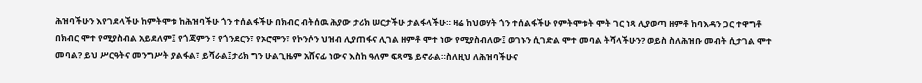ሕዝባችሁን እየገደላችሁ ከምትሞቱ ከሕዝባችሁ ጎን ተሰልፋችሁ በክብር ብትሰዉ ሕያው ታሪክ ሠርታችሁ ታልፋላችሁ። ዛሬ ከህወሃት ጎን ተሰልፋችሁ የምትሞቱት ሞት ገር ነጻ ሊያወጣ ዘምቶ ከባእዳን ጋር ተዋግቶ በክብር ሞተ የሚያስብል አይደለም፤ የጎጃምን ፣ የጎንደርን፣ የኦሮሞን፣ የኮንሶን ህዝብ ሊያጠፋና ሊገል ዘምቶ ሞተ ነው የሚያስብለው፤ ወገኑን ሲገድል ሞተ መባል ትሻላችሁን? ወይስ ስለሕዝቡ መብት ሲታገል ሞተ መባል? ይህ ሥርዓትና መንግሥት ያልፋል፣ ይሻራል፤ታሪክ ግን ሁልጊዜም አሸናፊ ነውና እስከ ዓለም ፍጻሜ ይኖራል።ስለዚህ ለሕዝባችሁና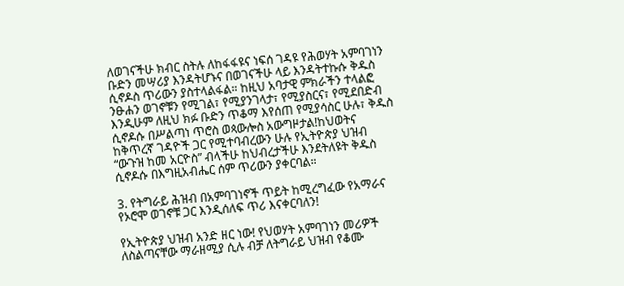ለወገናችሁ ክብር ስትሉ ለከፋፋዩና ነፍሰ ገዳዩ የሕወሃት አምባገነን ቡድን መሣሪያ እንዳትሆኑና በወገናችሁ ላይ እንዳትተኩሱ ቅዱስ ሲኖዶስ ጥሪውን ያስተላልፋል። ከዚህ አባታዊ ምክራችን ተላልፎ ንፁሐን ወገኖቹን የሚገል፣ የሚያንገላታ፣ የሚያስርና፣ የሚደበድብ እንዲሁም ለዚህ ክፉ ቡድን ጥቆማ እየሰጠ የሚያሳስር ሁሉ፣ ቅዱስ ሲኖዶሱ በሥልጣነ ጥሮስ ወጳውሎስ አውግዞታል!ከህወትና ከቅጥረኛ ገዳዮች ጋር የሚተባብረውን ሁሉ የኢትዮጵያ ህዝብ “ውጉዝ ከመ አርዮስ” ብላችሁ ከህብረታችሁ እንደትለዩት ቅዱስ ሲኖዶሱ በእግዚአብሔር ሰም ጥሪውን ያቀርባል።

3. የትግራይ ሕዝብ በአምባገነኖች ጥይት ከሚረግፈው የአማራና የኦሮሞ ወገኖቹ ጋር እንዲሰለፍ ጥሪ እናቀርባለን!

የኢትዮጵያ ህዝብ አንድ ዘር ነው! የህወሃት አምባገነን መሪዎች ለስልጣናቸው ማራዘሚያ ሲሉ ብቻ ለትግራይ ህዝብ የቆሙ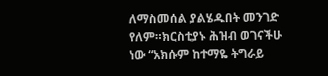ለማስመሰል ያልሄዱበት መንገድ የለም።ክርስቲያኑ ሕዝብ ወገናችሁ ነው “አክሱም ከተማዬ ትግራይ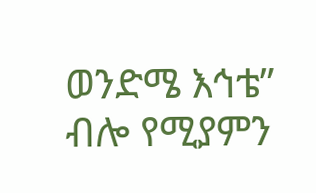ወንድሜ እኅቴ” ብሎ የሚያምን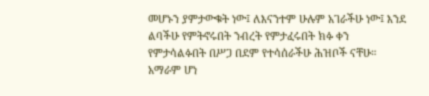መሆኑን ያምታውቁት ነው፤ ለእናንተም ሁሉም አገራችሁ ነው፤ እንደ ልባችሁ የምትኖሩበት ንብረት የምታፈሩበት ክፉ ቀን የምታሳልፉበት በሥጋ በደም የተሳሰራችሁ ሕዝቦች ናቸሁ። አማራም ሆነ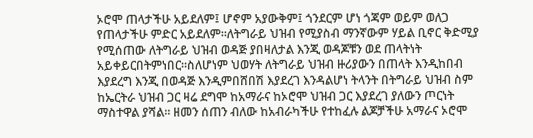ኦሮሞ ጠላታችሁ አይደለም፤ ሆኖም አያውቅም፤ ጎንደርም ሆነ ጎጃም ወይም ወለጋ የጠላታችሁ ምድር አይደለም።ለትግራይ ህዝብ የሚያስብ ማንኛውም ሃይል ቢኖር ቅድሚያ የሚሰጠው ለትግራይ ህዝብ ወዳጅ ያበዛለታል እንጂ ወዳጆቹን ወደ ጠላትነት አይቀይርበትምነበር።ስለሆነም ህወሃት ለትግራይ ህዝብ ዙሪያውን በጠላት እንዲከበብ እያደረግ እንጂ በወዳጅ እንዲምበሸበሽ እያደረገ እንዳልሆነ ትላንት በትግራይ ህዝብ ስም ከኤርትራ ህዝብ ጋር ዛሬ ደግሞ ከአማራና ከኦሮሞ ህዝብ ጋር እያደረገ ያለውን ጦርነት ማስተዋል ያሻል። ዘመን ሰጠን ብለው ከአብራካችሁ የተከፈሉ ልጆቻችሁ አማራና ኦሮሞ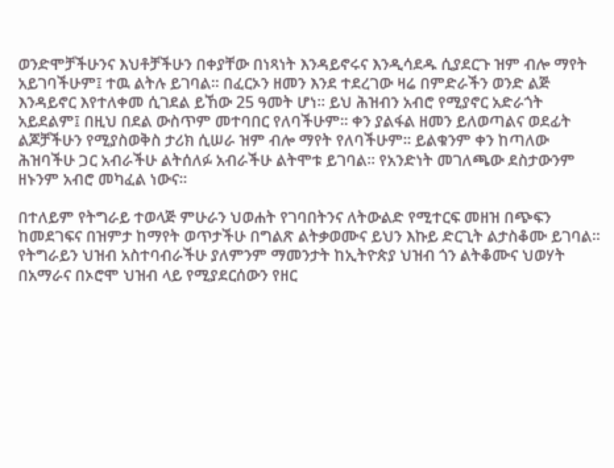ወንድሞቻችሁንና እህቶቻችሁን በቀያቸው በነጻነት እንዳይኖሩና እንዲሳደዱ ሲያደርጉ ዝም ብሎ ማየት አይገባችሁም፤ ተዉ ልትሉ ይገባል። በፈርኦን ዘመን እንደ ተደረገው ዛሬ በምድራችን ወንድ ልጅ እንዳይኖር እየተለቀመ ሲገደል ይኸው 25 ዓመት ሆነ። ይህ ሕዝብን አብሮ የሚያኖር አድራጎት አይደልም፤ በዚህ በደል ውስጥም መተባበር የለባችሁም። ቀን ያልፋል ዘመን ይለወጣልና ወደፊት ልጆቻችሁን የሚያስወቅስ ታሪክ ሲሠራ ዝም ብሎ ማየት የለባችሁም። ይልቁንም ቀን ከጣለው ሕዝባችሁ ጋር አብራችሁ ልትሰለፉ አብራችሁ ልትሞቱ ይገባል። የአንድነት መገለጫው ደስታውንም ዘኑንም አብሮ መካፈል ነውና።

በተለይም የትግራይ ተወላጅ ምሁራን ህወሐት የገባበትንና ለትውልድ የሚተርፍ መዘዝ በጭፍን ከመደገፍና በዝምታ ከማየት ወጥታችሁ በግልጽ ልትቃወሙና ይህን እኩይ ድርጊት ልታስቆሙ ይገባል። የትግራይን ህዝብ አስተባብራችሁ ያለምንም ማመንታት ከኢትዮጵያ ህዝብ ጎን ልትቆሙና ህወሃት በአማራና በኦሮሞ ህዝብ ላይ የሚያደርሰውን የዘር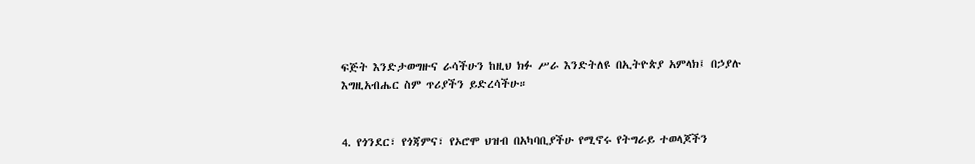ፍጅት እንድታወግዙና ራሳችሁን ከዚህ ክፉ ሥራ እንድትለዩ በኢትዮጵያ አምላክ፤ በኃያሉ እግዚአብሔር ስም ጥሪያችን ይድረሳችሁ።


4. የጎንደር፣ የጎጃምና፣ የኦሮሞ ህዝብ በአካባቢያችሁ የሚኖሩ የትግራይ ተወላጆችን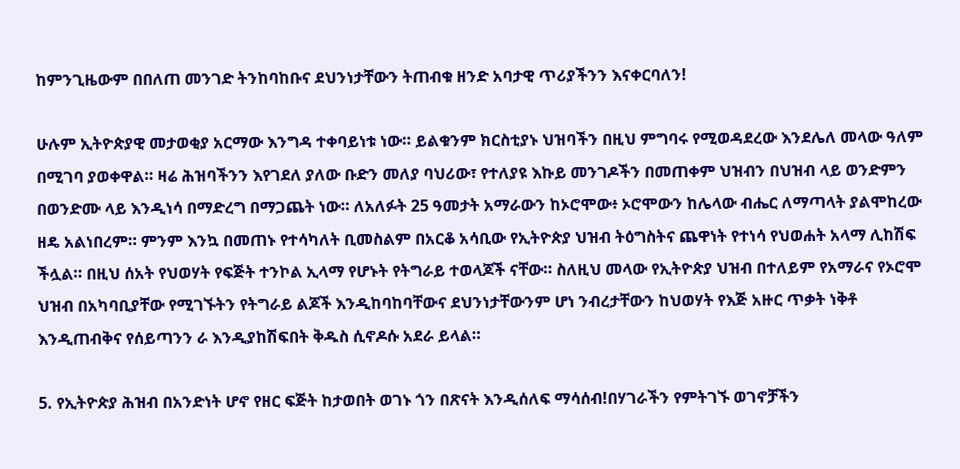ከምንጊዜውም በበለጠ መንገድ ትንከባከቡና ደህንነታቸውን ትጠብቁ ዘንድ አባታዊ ጥሪያችንን እናቀርባለን!

ሁሉም ኢትዮጵያዊ መታወቂያ አርማው እንግዳ ተቀባይነቱ ነው። ይልቁንም ክርስቲያኑ ህዝባችን በዚህ ምግባሩ የሚወዳደረው እንደሌለ መላው ዓለም በሚገባ ያወቀዋል። ዛሬ ሕዝባችንን እየገደለ ያለው ቡድን መለያ ባህሪው፣ የተለያዩ እኩይ መንገዶችን በመጠቀም ህዝብን በህዝብ ላይ ወንድምን በወንድሙ ላይ እንዲነሳ በማድረግ በማጋጨት ነው። ለአለፉት 25 ዓመታት አማራውን ከኦሮሞው፥ ኦሮሞውን ከሌላው ብሔር ለማጣላት ያልሞከረው ዘዴ አልነበረም። ምንም እንኳ በመጠኑ የተሳካለት ቢመስልም በአርቆ አሳቢው የኢትዮጵያ ህዝብ ትዕግስትና ጨዋነት የተነሳ የህወሐት አላማ ሊከሽፍ ችሏል። በዚህ ሰአት የህወሃት የፍጅት ተንኮል ኢላማ የሆኑት የትግራይ ተወላጆች ናቸው። ስለዚህ መላው የኢትዮጵያ ህዝብ በተለይም የአማራና የኦሮሞ ህዝብ በአካባቢያቸው የሚገኙትን የትግራይ ልጆች እንዲከባከባቸውና ደህንነታቸውንም ሆነ ንብረታቸውን ከህወሃት የእጅ አዙር ጥቃት ነቅቶ እንዲጠብቅና የሰይጣንን ራ እንዲያከሽፍበት ቅዱስ ሲኖዶሱ አደራ ይላል።

5. የኢትዮጵያ ሕዝብ በአንድነት ሆኖ የዘር ፍጅት ከታወበት ወገኑ ጎን በጽናት እንዲሰለፍ ማሳሰብ!በሃገራችን የምትገኙ ወገኖቻችን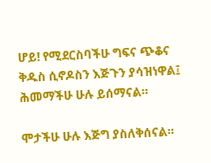ሆይ! የሚደርስባችሁ ግፍና ጭቆና ቅዱስ ሲኖዶስን እጅጉን ያሳዝነዋል፤ ሕመማችሁ ሁሉ ይሰማናል።

ሞታችሁ ሁሉ እጅግ ያስለቅሰናል።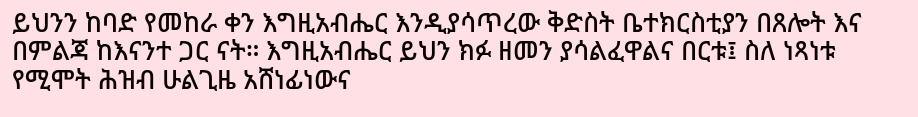ይህንን ከባድ የመከራ ቀን እግዚአብሔር እንዲያሳጥረው ቅድስት ቤተክርስቲያን በጸሎት እና በምልጃ ከእናንተ ጋር ናት። እግዚአብሔር ይህን ክፉ ዘመን ያሳልፈዋልና በርቱ፤ ስለ ነጻነቱ የሚሞት ሕዝብ ሁልጊዜ አሸነፊነውና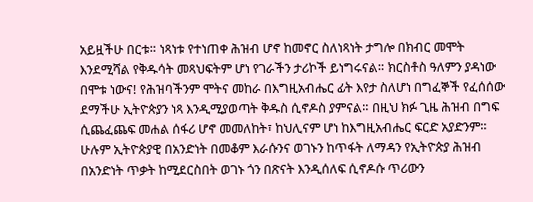አይዟችሁ በርቱ። ነጻነቱ የተነጠቀ ሕዝብ ሆኖ ከመኖር ስለነጻነት ታግሎ በክብር መሞት እንደሚሻል የቅዱሳት መጻህፍትም ሆነ የገራችን ታሪኮች ይነግሩናል። ክርስቶስ ዓለምን ያዳነው በሞቱ ነውና! የሕዝባችንም ሞትና መከራ በእግዚአብሔር ፊት እየታ ስለሆነ በግፈኞች የፈሰሰው ደማችሁ ኢትዮጵያን ነጻ እንዲሚያወጣት ቅዱስ ሲኖዶስ ያምናል። በዚህ ክፉ ጊዜ ሕዝብ በግፍ ሲጨፈጨፍ መሐል ሰፋሪ ሆኖ መመለከት፣ ከህሊናም ሆነ ከእግዚአብሔር ፍርድ አያድንም። ሁሉም ኢትዮጵያዊ በአንድነት በመቆም እራሱንና ወገኑን ከጥፋት ለማዳን የኢትዮጵያ ሕዝብ በአንድነት ጥቃት ከሚደርስበት ወገኑ ጎን በጽናት እንዲሰለፍ ሲኖዶሱ ጥሪውን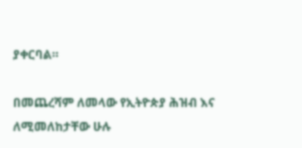ያቀርባል።

በመጨረሻም ለመላው የኢትዮጵያ ሕዝብ እና ለሚመለከታቸው ሁሉ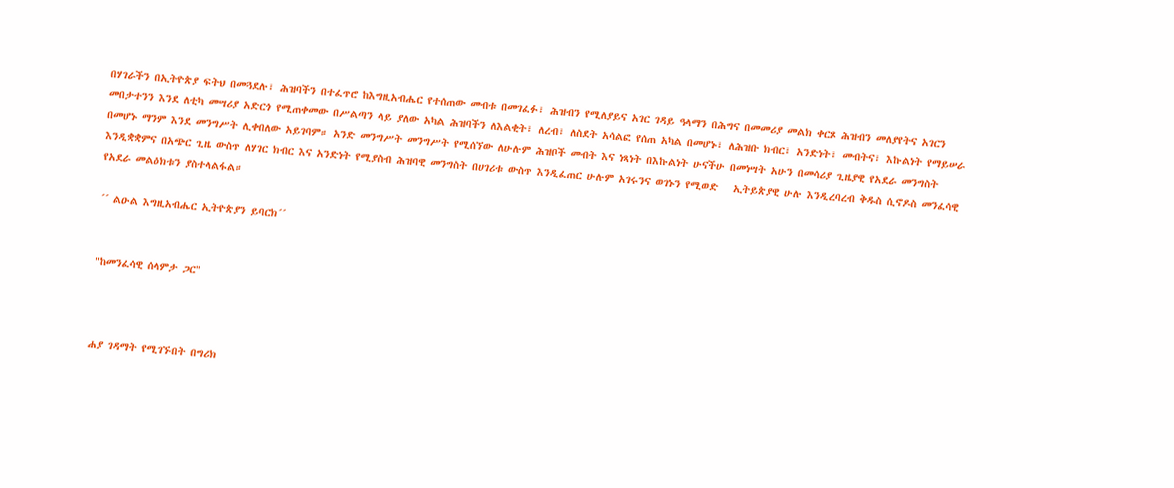በሃገራችን በኢትዮጵያ ፍትህ በመጓደሉ፣ ሕዝባችን በተፈጥሮ ከእግዚአብሔር የተሰጠው መብቱ በመገፈፉ፣ ሕዝብን የሚለያይና አገር ገዳይ ዓላማን በሕግና በመመሪያ መልክ ቀርጾ ሕዝብን መለያየትና አገርን መበታተንን እንደ ለቲካ መሣሪያ አድርጎ የሚጠቀመው በሥልጣን ላይ ያለው አካል ሕዝባችን ለእልቂት፣ ለረብ፣ ለስደት አሳልፎ የሰጠ አካል በመሆኑ፣ ለሕዝቡ ክብር፣ አንድነት፣ መብትና፣ እኩልነት የማይሠራ በመሆኑ ማንም እንደ መንግሥት ሊቀበለው አይገባም። አንድ መንግሥት መንግሥት የሚሰኘው ለሁሉም ሕዝቦች መብት እና ነጻነት በእኩልነት ሁናችሁ በመነሣት አሁን በመሳሪያ ጊዜያዊ የአደራ መንግስት እንዲቋቋምና በአጭር ጊዜ ውስጥ ለሃገር ክብር እና አንድነት የሚያስብ ሕዝባዊ መንግስት በሀገሪቱ ውስጥ እንዲፈጠር ሁሉም አገሩንና ወገኑን የሚወድ   ኢትይጵያዊ ሁሉ እንዲረባረብ ቅዱስ ሲኖዶስ መንፈሳዊ የአደራ መልዕክቱን ያስተላልፋል።

´´ ልዑል እግዚአብሔር ኢትዮጵያን ይባርክ´´


"ከመንፈሳዊ ሰላምታ ጋር"



ሐያ ገዳማት የሚገኙበት በግሪክ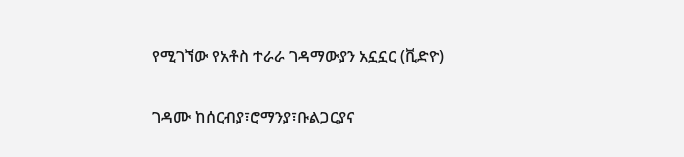የሚገኘው የአቶስ ተራራ ገዳማውያን አኗኗር (ቪድዮ)

ገዳሙ ከሰርብያ፣ሮማንያ፣ቡልጋርያና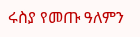ሩስያ የመጡ ዓለምን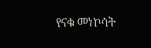የናቁ መነኮሳት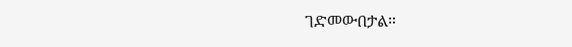ገድመውበታል።